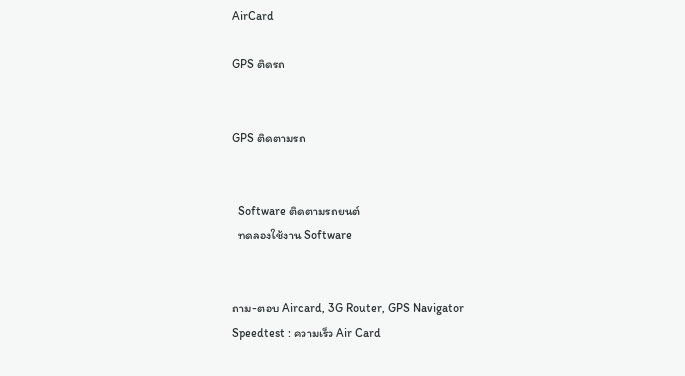AirCard

GPS ติดรถ


GPS ติดตามรถ


  Software ติดตามรถยนต์
  ทดลองใช้งาน Software


ถาม-ตอบ Aircard, 3G Router, GPS Navigator
Speedtest : ความเร็ว Air Card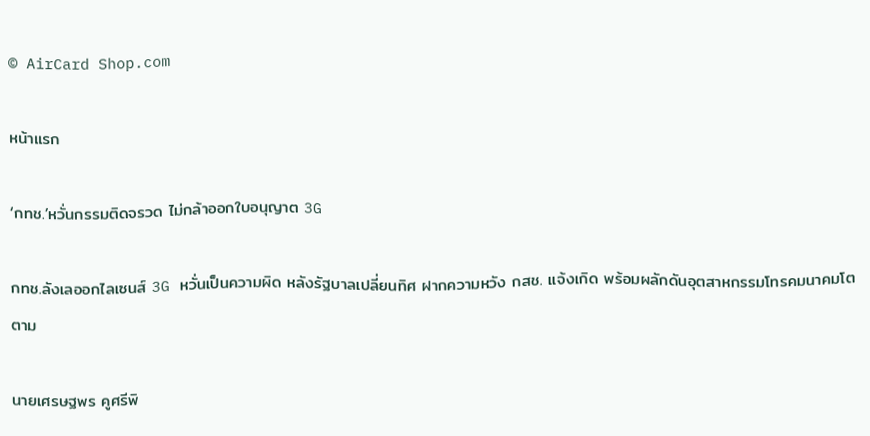© AirCard Shop.com

หน้าแรก

‘กทช.’หวั่นกรรมติดจรวด ไม่กล้าออกใบอนุญาต 3G

กทช.ลังเลออกไลเซนส์ 3G หวั่นเป็นความผิด หลังรัฐบาลเปลี่ยนทิศ ฝากความหวัง กสช. แจ้งเกิด พร้อมผลักดันอุตสาหกรรมโทรคมนาคมโตตาม

นายเศรษฐพร คูศรีพิ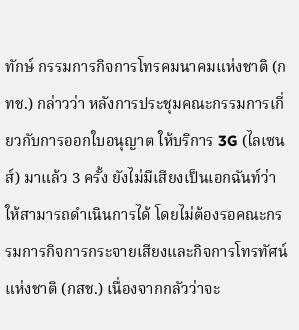ทักษ์ กรรมการกิจการโทรคมนาคมแห่งชาติ (กทช.) กล่าวว่า หลังการประชุมคณะกรรมการเกี่ยวกับการออกใบอนุญาต ให้บริการ 3G (ไลเซนส์) มาแล้ว 3 ครั้ง ยังไม่มีเสียงเป็นเอกฉันท์ว่าให้สามารถดำเนินการได้ โดยไม่ต้องรอคณะกรรมการกิจการกระจายเสียงและกิจการโทรทัศน์แห่งชาติ (กสช.) เนื่องจากกลัวว่าจะ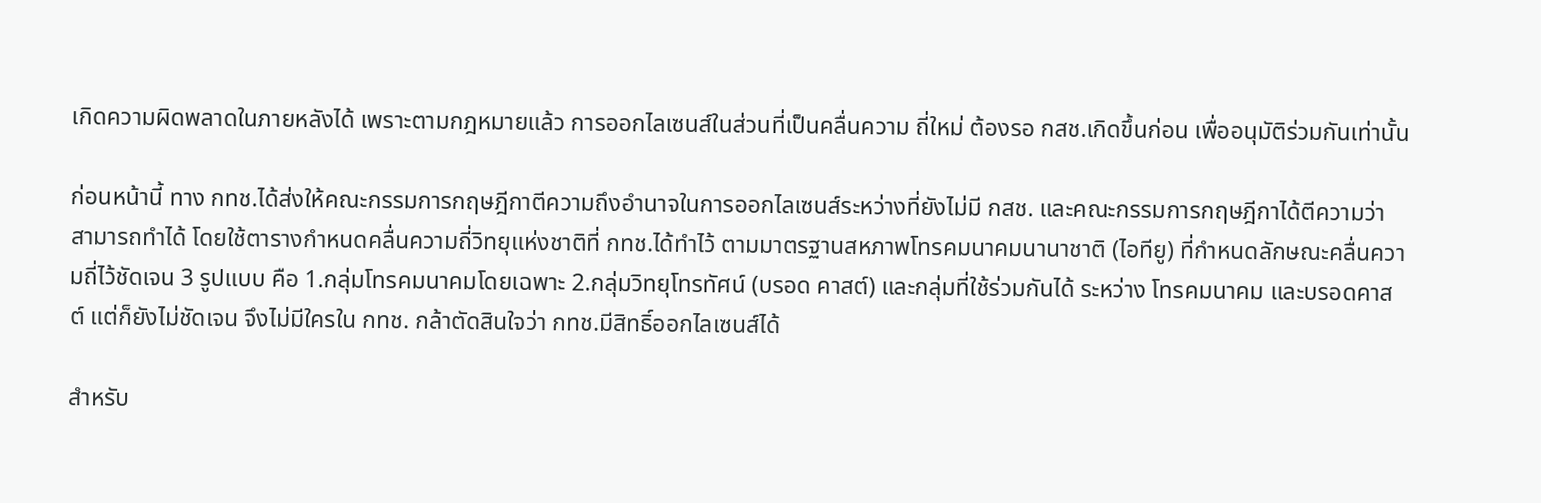เกิดความผิดพลาดในภายหลังได้ เพราะตามกฎหมายแล้ว การออกไลเซนส์ในส่วนที่เป็นคลื่นความ ถี่ใหม่ ต้องรอ กสช.เกิดขึ้นก่อน เพื่ออนุมัติร่วมกันเท่านั้น

ก่อนหน้านี้ ทาง กทช.ได้ส่งให้คณะกรรมการกฤษฎีกาตีความถึงอำนาจในการออกไลเซนส์ระหว่างที่ยังไม่มี กสช. และคณะกรรมการกฤษฎีกาได้ตีความว่า สามารถทำได้ โดยใช้ตารางกำหนดคลื่นความถี่วิทยุแห่งชาติที่ กทช.ได้ทำไว้ ตามมาตรฐานสหภาพโทรคมนาคมนานาชาติ (ไอทียู) ที่กำหนดลักษณะคลื่นความถี่ไว้ชัดเจน 3 รูปแบบ คือ 1.กลุ่มโทรคมนาคมโดยเฉพาะ 2.กลุ่มวิทยุโทรทัศน์ (บรอด คาสต์) และกลุ่มที่ใช้ร่วมกันได้ ระหว่าง โทรคมนาคม และบรอดคาสต์ แต่ก็ยังไม่ชัดเจน จึงไม่มีใครใน กทช. กล้าตัดสินใจว่า กทช.มีสิทธิ์ออกไลเซนส์ได้

สำหรับ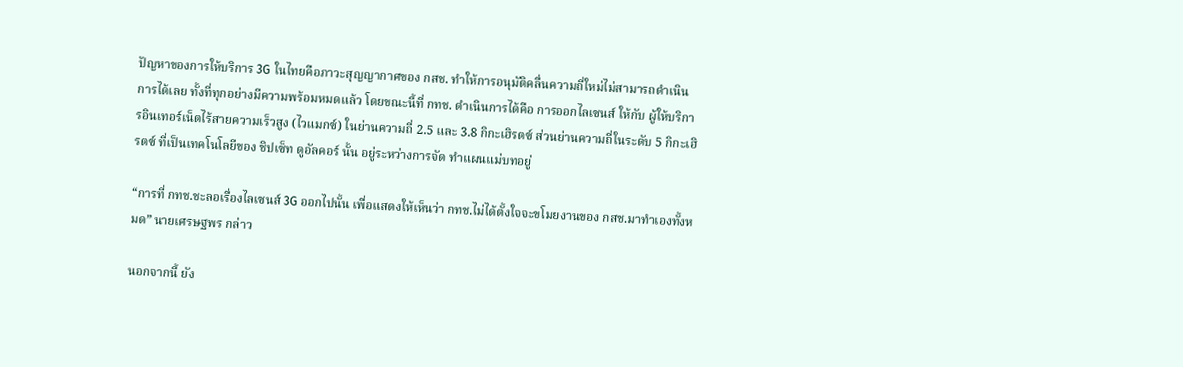ปัญหาของการให้บริการ 3G ในไทยคือภาวะสุญญากาศของ กสช. ทำให้การอนุมัติคลื่นความถี่ใหม่ไม่สามารถดำเนินการได้เลย ทั้งที่ทุกอย่างมีความพร้อมหมดแล้ว โดยขณะนี้ที่ กทช. ดำเนินการได้คือ การออกไลเซนส์ ให้กับ ผู้ให้บริการอินเทอร์เน็ตไร้สายความเร็วสูง (ไวแมกซ์) ในย่านความถี่ 2.5 และ 3.8 กิกะเฮิรตซ์ ส่วนย่านความถี่ในระดับ 5 กิกะเฮิรตซ์ ที่เป็นเทคโนโลยีของ ชิปเซ็ท ดูอัลคอร์ นั้น อยู่ระหว่างการจัด ทำแผนแม่บทอยู่

“การที่ กทช.ชะลอเรื่องไลเซนส์ 3G ออกไปนั้น เพื่อแสดงให้เห็นว่า กทช.ไม่ได้ตั้งใจจะขโมยงานของ กสช.มาทำเองทั้งหมด” นายเศรษฐพร กล่าว

นอกจากนี้ ยัง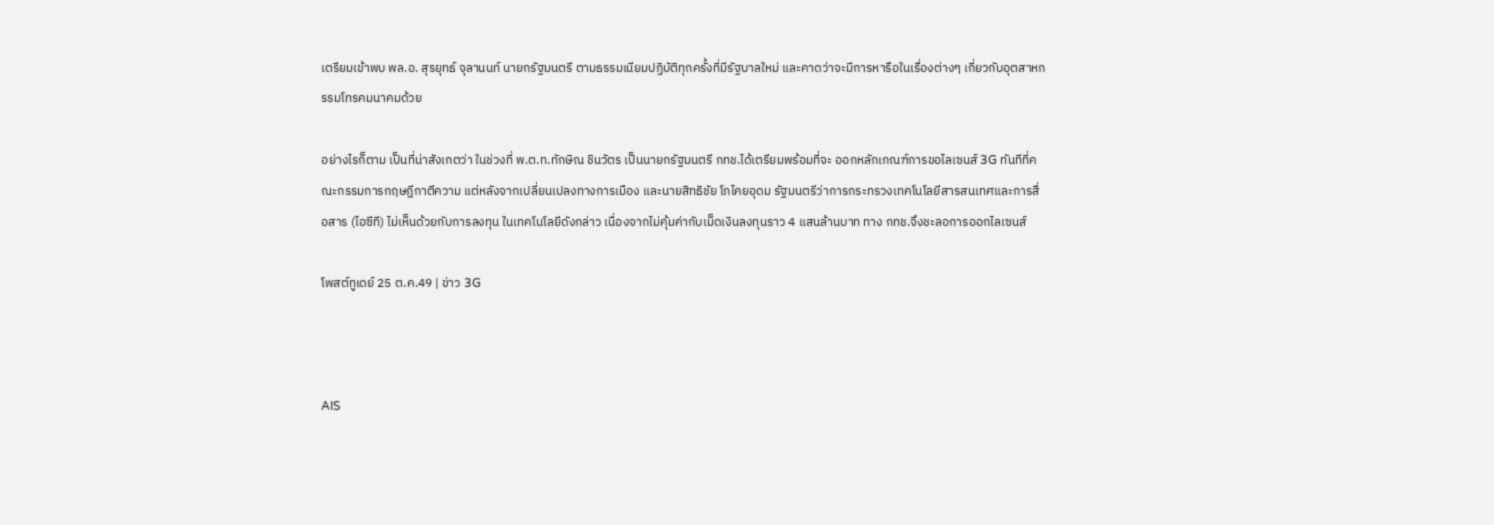เตรียมเข้าพบ พล.อ. สุรยุทธ์ จุลานนท์ นายกรัฐมนตรี ตามธรรมเนียมปฏิบัติทุกครั้งที่มีรัฐบาลใหม่ และคาดว่าจะมีการหารือในเรื่องต่างๆ เกี่ยวกับอุตสาหกรรมโทรคมนาคมด้วย

อย่างไรก็ตาม เป็นที่น่าสังเกตว่า ในช่วงที่ พ.ต.ท.ทักษิณ ชินวัตร เป็นนายกรัฐมนตรี กทช.ได้เตรียมพร้อมที่จะ ออกหลักเกณฑ์การขอไลเซนส์ 3G ทันทีที่คณะกรรมการกฤษฎีกาตีความ แต่หลังจากเปลี่ยนเปลงทางการเมือง และนายสิทธิชัย โภไคยอุดม รัฐมนตรีว่าการกระทรวงเทคโนโลยีสารสนเทศและการสื่อสาร (ไอซีที) ไม่เห็นด้วยกับการลงทุน ในเทคโนโลยีดังกล่าว เนื่องจากไม่คุ้มค่ากับเม็ดเงินลงทุนราว 4 แสนล้านบาท ทาง กทช.จึงชะลอการออกไลเซนส์

โพสต์ทูเดย์ 25 ต.ค.49 | ข่าว 3G



AIS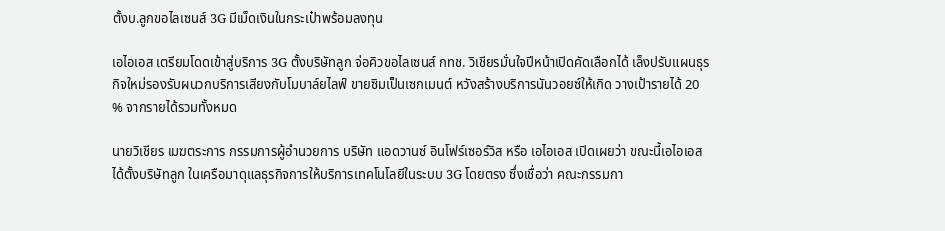ตั้งบ.ลูกขอไลเซนส์ 3G มีเม็ดเงินในกระเป๋าพร้อมลงทุน

เอไอเอส เตรียมโดดเข้าสู่บริการ 3G ตั้งบริษัทลูก จ่อคิวขอไลเซนส์ กทช. วิเชียรมั่นใจปีหน้าเปิดคัดเลือกได้ เล็งปรับแผนธุรกิจใหม่รองรับผนวกบริการเสียงกับโมบาล์ยไลฟ์ ขายซิมเป็นเซกเมนต์ หวังสร้างบริการนันวอยซ์ให้เกิด วางเป้ารายได้ 20 % จากรายได้รวมทั้งหมด

นายวิเชียร เมฆตระการ กรรมการผู้อำนวยการ บริษัท แอดวานซ์ อินโฟร์เซอร์วิส หรือ เอไอเอส เปิดเผยว่า ขณะนี้เอไอเอสได้ตั้งบริษัทลูก ในเครือมาดุแลธุรกิจการให้บริการเทคโนโลยีในระบบ 3G โดยตรง ซึ่งเชื่อว่า คณะกรรมกา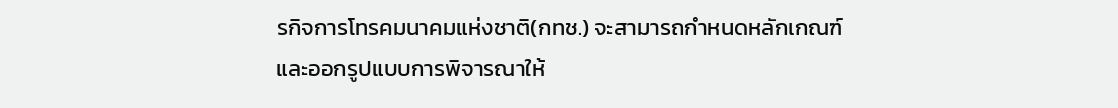รกิจการโทรคมนาคมแห่งชาติ(กทช.) จะสามารถกำหนดหลักเกณฑ์และออกรูปแบบการพิจารณาให้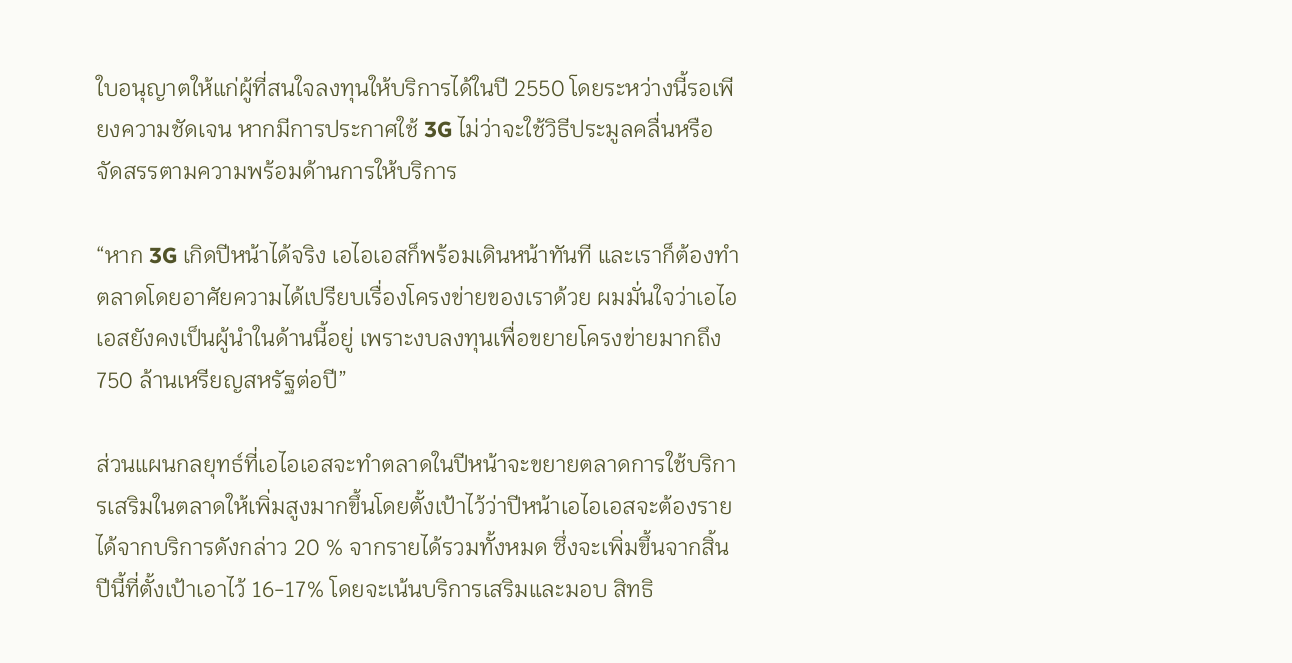ใบอนุญาตให้แก่ผู้ที่สนใจลงทุนให้บริการได้ในปี 2550 โดยระหว่างนี้รอเพียงความชัดเจน หากมีการประกาศใช้ 3G ไม่ว่าจะใช้วิธีประมูลคลื่นหรือจัดสรรตามความพร้อมด้านการให้บริการ

“หาก 3G เกิดปีหน้าได้จริง เอไอเอสก็พร้อมเดินหน้าทันที และเราก็ต้องทำตลาดโดยอาศัยความได้เปรียบเรื่องโครงข่ายของเราด้วย ผมมั่นใจว่าเอไอเอสยังคงเป็นผู้นำในด้านนี้อยู่ เพราะงบลงทุนเพื่อขยายโครงข่ายมากถึง 750 ล้านเหรียญสหรัฐต่อปี”

ส่วนแผนกลยุทธ์ที่เอไอเอสจะทำตลาดในปีหน้าจะขยายตลาดการใช้บริการเสริมในตลาดให้เพิ่มสูงมากขึ้นโดยตั้งเป้าไว้ว่าปีหน้าเอไอเอสจะต้องรายได้จากบริการดังกล่าว 20 % จากรายได้รวมทั้งหมด ซึ่งจะเพิ่มขึ้นจากสิ้นปีนี้ที่ตั้งเป้าเอาไว้ 16-17% โดยจะเน้นบริการเสริมและมอบ สิทธิ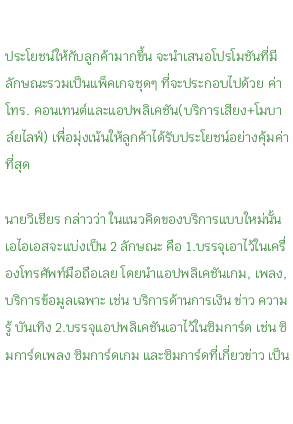ประโยชน์ให้กับลูกค้ามากขึ้น จะนำเสนอโปรโมชันที่มีลักษณะรวมเป็นแพ็คเกจชุดๆ ที่จะประกอบไปด้วย ค่าโทร. คอนเทนต์และแอปพลิเคชัน(บริการเสียง+โมบาล์ยไลฟ์) เพื่อมุ่งเน้นให้ลูกค้าได้รับประโยชน์อย่างคุ้มค่าที่สุด

นายวิเชียร กล่าวว่า ในแนวคิดของบริการแบบใหม่นั้น เอไอเอสจะแบ่งเป็น 2 ลักษณะ คือ 1.บรรจุเอาไว้ในเครื่องโทรศัพท์มือถือเลย โดยนำแอปพลิเคชันเกม, เพลง, บริการข้อมูลเฉพาะ เช่น บริการด้านการเงิน ข่าว ความรู้ บันเทิง 2.บรรจุแอปพลิเคชันเอาไว้ในซิมการ์ด เช่น ซิมการ์ดเพลง ซิมการ์ดเกม และซิมการ์ดที่เกี่ยวข่าว เป็น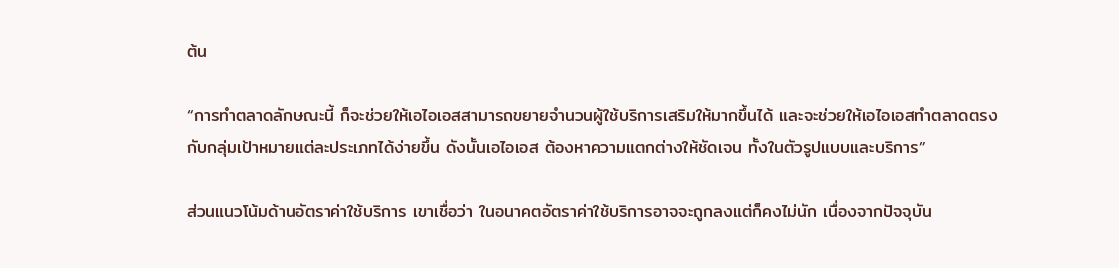ต้น

“การทำตลาดลักษณะนี้ ก็จะช่วยให้เอไอเอสสามารถขยายจำนวนผู้ใช้บริการเสริมให้มากขึ้นได้ และจะช่วยให้เอไอเอสทำตลาดตรงกับกลุ่มเป้าหมายแต่ละประเภทได้ง่ายขึ้น ดังนั้นเอไอเอส ต้องหาความแตกต่างให้ชัดเจน ทั้งในตัวรูปแบบและบริการ”

ส่วนแนวโน้มด้านอัตราค่าใช้บริการ เขาเชื่อว่า ในอนาคตอัตราค่าใช้บริการอาจจะถูกลงแต่ก็คงไม่นัก เนื่องจากปัจจุบัน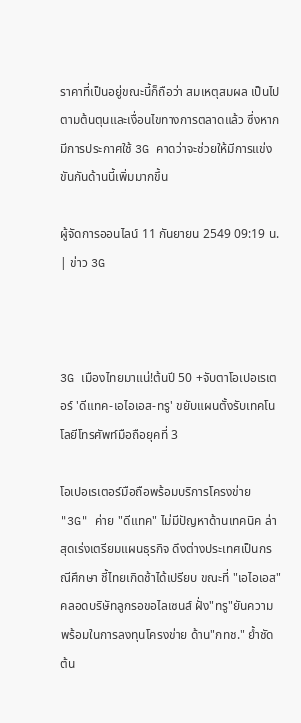ราคาที่เป็นอยู่ขณะนี้ก็ถือว่า สมเหตุสมผล เป็นไปตามต้นตุนและเงื่อนไขทางการตลาดแล้ว ซึ่งหากมีการประกาศใช้ 3G คาดว่าจะช่วยให้มีการแข่งขันกันด้านนี้เพิ่มมากขึ้น

ผู้จัดการออนไลน์ 11 กันยายน 2549 09:19 น. | ข่าว 3G



3G เมืองไทยมาแน่!ต้นปี 50 +จับตาโอเปอเรเตอร์ 'ดีแทค-เอไอเอส-ทรู' ขยับแผนตั้งรับเทคโนโลยีโทรศัพท์มือถือยุคที่ 3

โอเปอเรเตอร์มือถือพร้อมบริการโครงข่าย "3G" ค่าย "ดีแทค" ไม่มีปัญหาด้านเทคนิค ล่าสุดเร่งเตรียมแผนธุรกิจ ดึงต่างประเทศเป็นกรณีศึกษา ชี้ไทยเกิดช้าได้เปรียบ ขณะที่ "เอไอเอส" คลอดบริษัทลูกรอขอไลเซนส์ ฝั่ง"ทรู"ยันความพร้อมในการลงทุนโครงข่าย ด้าน"กทช." ย้ำชัดต้น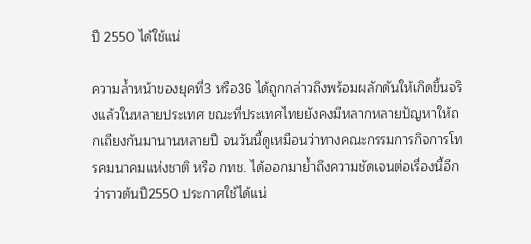ปี 2550 ได้ใช้แน่

ความล้ำหน้าของยุคที่3 หรือ3G ได้ถูกกล่าวถึงพร้อมผลักดันให้เกิดขึ้นจริงแล้วในหลายประเทศ ขณะที่ประเทศไทยยังคงมีหลากหลายปัญหาให้ถกเถียงกันมานานหลายปี จนวันนี้ดูเหมือนว่าทางคณะกรรมการกิจการโทรคมนาคมแห่งชาติ หรือ กทช. ได้ออกมาย้ำถึงความชัดเจนต่อเรื่องนี้อีกว่าราวต้นปี2550 ประกาศใช้ได้แน่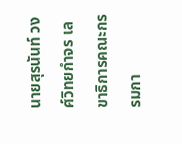นายสุรนันท์ วงศ์วิทยกำจร เลขาธิการคณะกรรมกา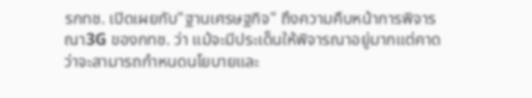รกทช. เปิดเผยกับ"ฐานเศรษฐกิจ" ถึงความคืบหน้าการพิจารณา3G ของกทช. ว่า แม้จะมีประเด็นให้พิจารณาอยู่มากแต่คาดว่าจะสามารถกำหนดนโยบายและ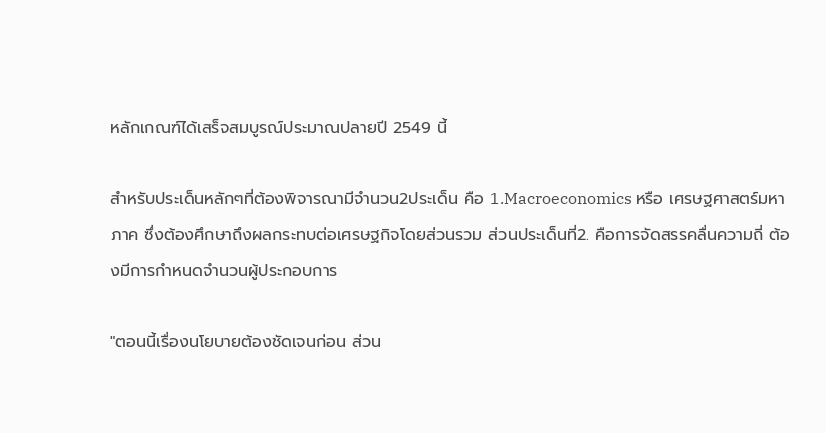หลักเกณฑ์ได้เสร็จสมบูรณ์ประมาณปลายปี 2549 นี้

สำหรับประเด็นหลักๆที่ต้องพิจารณามีจำนวน2ประเด็น คือ 1.Macroeconomics หรือ เศรษฐศาสตร์มหาภาค ซึ่งต้องศึกษาถึงผลกระทบต่อเศรษฐกิจโดยส่วนรวม ส่วนประเด็นที่2. คือการจัดสรรคลื่นความถี่ ต้องมีการกำหนดจำนวนผู้ประกอบการ

"ตอนนี้เรื่องนโยบายต้องชัดเจนก่อน ส่วน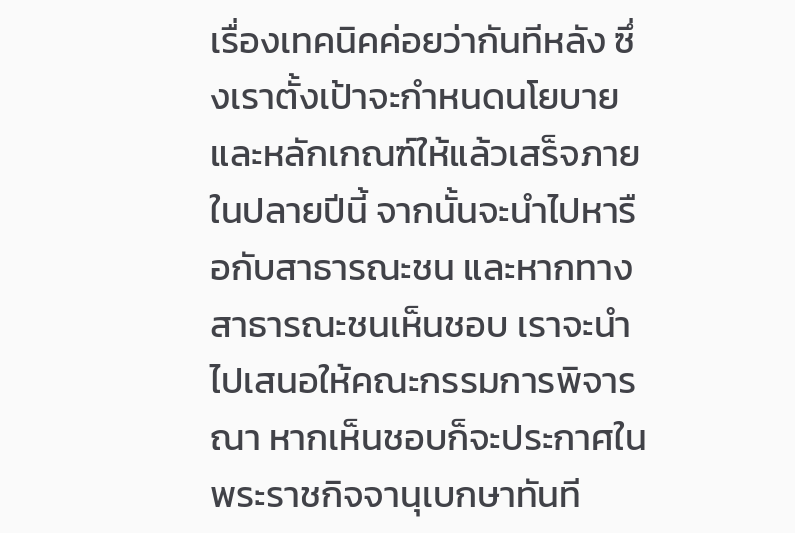เรื่องเทคนิคค่อยว่ากันทีหลัง ซึ่งเราตั้งเป้าจะกำหนดนโยบายและหลักเกณฑ์ให้แล้วเสร็จภายในปลายปีนี้ จากนั้นจะนำไปหารือกับสาธารณะชน และหากทางสาธารณะชนเห็นชอบ เราจะนำไปเสนอให้คณะกรรมการพิจารณา หากเห็นชอบก็จะประกาศในพระราชกิจจานุเบกษาทันที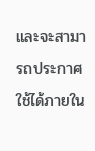และจะสามารถประกาศใช้ได้ภายใน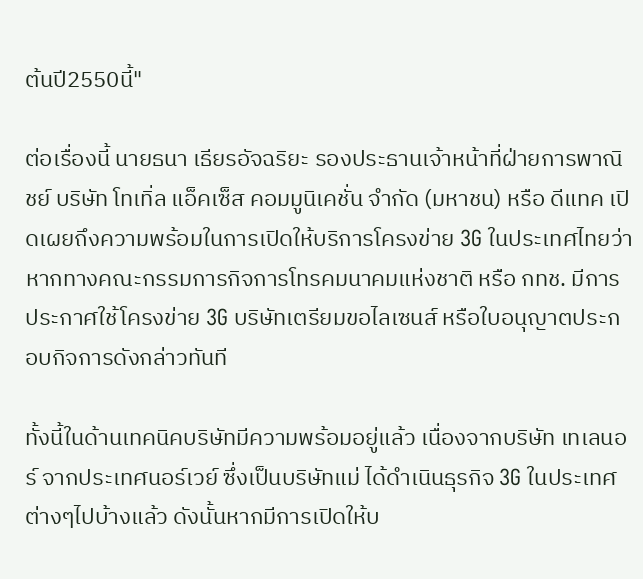ต้นปี2550นี้"

ต่อเรื่องนี้ นายธนา เธียรอัจฉริยะ รองประธานเจ้าหน้าที่ฝ่ายการพาณิชย์ บริษัท โทเทิ่ล แอ็คเซ็ส คอมมูนิเคชั่น จำกัด (มหาชน) หรือ ดีแทค เปิดเผยถึงความพร้อมในการเปิดให้บริการโครงข่าย 3G ในประเทศไทยว่า หากทางคณะกรรมการกิจการโทรคมนาคมแห่งชาติ หรือ กทช. มีการประกาศใช้โครงข่าย 3G บริษัทเตรียมขอไลเซนส์ หรือใบอนุญาตประกอบกิจการดังกล่าวทันที

ทั้งนี้ในด้านเทคนิคบริษัทมีความพร้อมอยู่แล้ว เนื่องจากบริษัท เทเลนอร์ จากประเทศนอร์เวย์ ซึ่งเป็นบริษัทแม่ ได้ดำเนินธุรกิจ 3G ในประเทศต่างๆไปบ้างแล้ว ดังนั้นหากมีการเปิดให้บ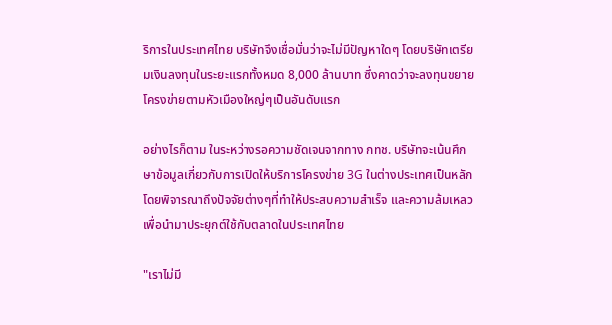ริการในประเทศไทย บริษัทจึงเชื่อมั่นว่าจะไม่มีปัญหาใดๆ โดยบริษัทเตรียมเงินลงทุนในระยะแรกทั้งหมด 8,000 ล้านบาท ซึ่งคาดว่าจะลงทุนขยายโครงข่ายตามหัวเมืองใหญ่ๆเป็นอันดับแรก

อย่างไรก็ตาม ในระหว่างรอความชัดเจนจากทาง กทช. บริษัทจะเน้นศึกษาข้อมูลเกี่ยวกับการเปิดให้บริการโครงข่าย 3G ในต่างประเทศเป็นหลัก โดยพิจารณาถึงปัจจัยต่างๆที่ทำให้ประสบความสำเร็จ และความล้มเหลว เพื่อนำมาประยุกต์ใช้กับตลาดในประเทศไทย

"เราไม่มี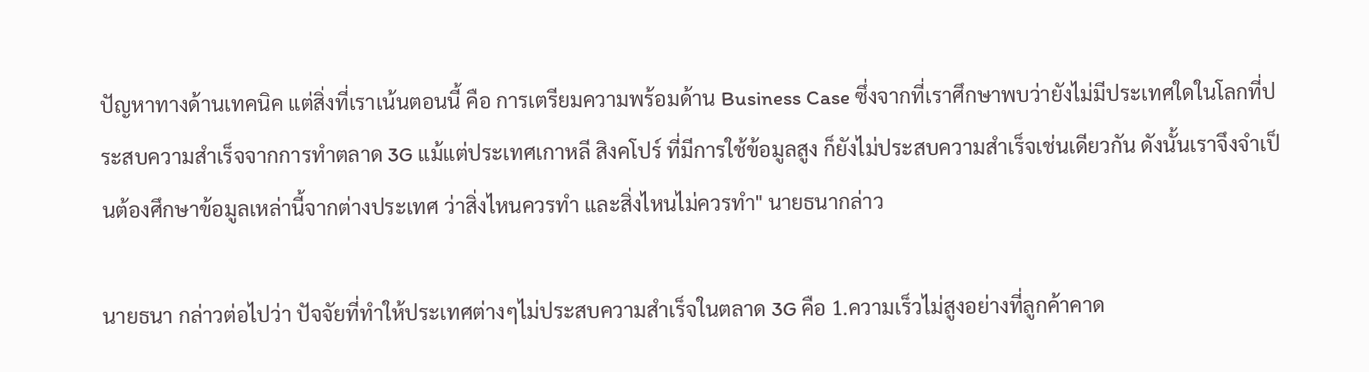ปัญหาทางด้านเทคนิค แต่สิ่งที่เราเน้นตอนนี้ คือ การเตรียมความพร้อมด้าน Business Case ซึ่งจากที่เราศึกษาพบว่ายังไม่มีประเทศใดในโลกที่ประสบความสำเร็จจากการทำตลาด 3G แม้แต่ประเทศเกาหลี สิงคโปร์ ที่มีการใช้ข้อมูลสูง ก็ยังไม่ประสบความสำเร็จเช่นเดียวกัน ดังนั้นเราจึงจำเป็นต้องศึกษาข้อมูลเหล่านี้จากต่างประเทศ ว่าสิ่งไหนควรทำ และสิ่งไหนไม่ควรทำ" นายธนากล่าว

นายธนา กล่าวต่อไปว่า ปัจจัยที่ทำให้ประเทศต่างๆไม่ประสบความสำเร็จในตลาด 3G คือ 1.ความเร็วไม่สูงอย่างที่ลูกค้าคาด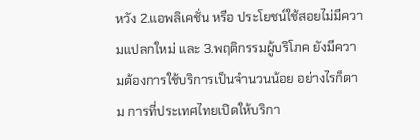หวัง 2.แอพลิเคชั่น หรือ ประโยชน์ใช้สอยไม่มีความแปลกใหม่ และ 3.พฤติกรรมผู้บริโภค ยังมีความต้องการใช้บริการเป็นจำนวนน้อย อย่างไรก็ตาม การที่ประเทศไทยเปิดให้บริกา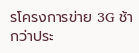รโครงการข่าย 3G ช้ากว่าประ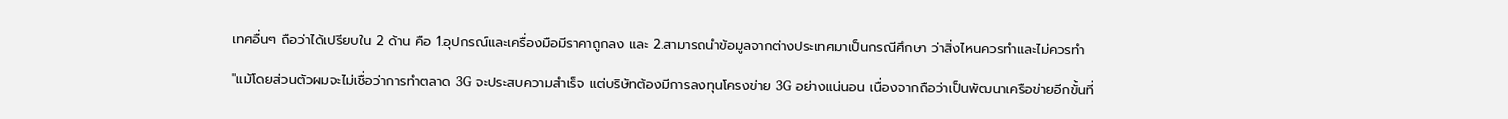เทศอื่นๆ ถือว่าได้เปรียบใน 2 ด้าน คือ 1.อุปกรณ์และเครื่องมือมีราคาถูกลง และ 2.สามารถนำข้อมูลจากต่างประเทศมาเป็นกรณีศึกษา ว่าสิ่งไหนควรทำและไม่ควรทำ

"แม้โดยส่วนตัวผมจะไม่เชื่อว่าการทำตลาด 3G จะประสบความสำเร็จ แต่บริษัทต้องมีการลงทุนโครงข่าย 3G อย่างแน่นอน เนื่องจากถือว่าเป็นพัฒนาเครือข่ายอีกขั้นที่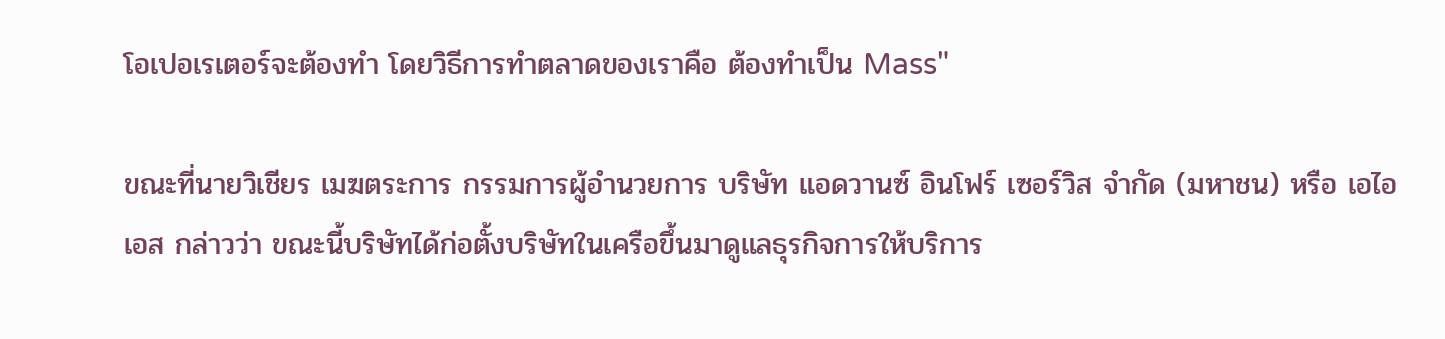โอเปอเรเตอร์จะต้องทำ โดยวิธีการทำตลาดของเราคือ ต้องทำเป็น Mass"

ขณะที่นายวิเชียร เมฆตระการ กรรมการผู้อำนวยการ บริษัท แอดวานซ์ อินโฟร์ เซอร์วิส จำกัด (มหาชน) หรือ เอไอเอส กล่าวว่า ขณะนี้บริษัทได้ก่อตั้งบริษัทในเครือขึ้นมาดูแลธุรกิจการให้บริการ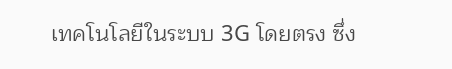เทคโนโลยีในระบบ 3G โดยตรง ซึ่ง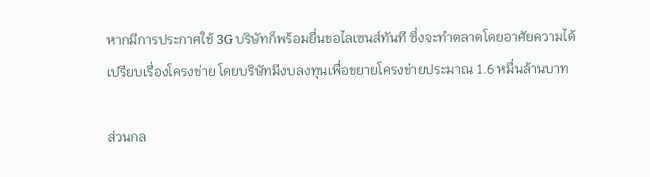หากมีการประกาศใช้ 3G บริษัทก็พร้อมยื่นขอไลเซนส์ทันที ซึ่งจะทำตลาดโดยอาศัยความได้เปรียบเรื่องโครงข่าย โดยบริษัทมีงบลงทุนเพื่อขยายโครงข่ายประมาณ 1.6 หมื่นล้านบาท

ส่วนกล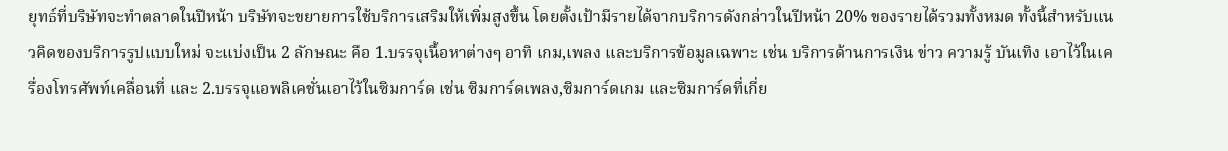ยุทธ์ที่บริษัทจะทำตลาดในปีหน้า บริษัทจะขยายการใช้บริการเสริมให้เพิ่มสูงขึ้น โดยตั้งเป้ามีรายได้จากบริการดังกล่าวในปีหน้า 20% ของรายได้รวมทั้งหมด ทั้งนี้สำหรับแนวคิดของบริการรูปแบบใหม่ จะแบ่งเป็น 2 ลักษณะ คือ 1.บรรจุเนื้อหาต่างๆ อาทิ เกม,เพลง และบริการข้อมูลเฉพาะ เช่น บริการด้านการเงิน ข่าว ความรู้ บันเทิง เอาไว้ในเครื่องโทรศัพท์เคลื่อนที่ และ 2.บรรจุแอพลิเคชั่นเอาไว้ในซิมการ์ด เช่น ซิมการ์ดเพลง,ซิมการ์ดเกม และซิมการ์ดที่เกี่ย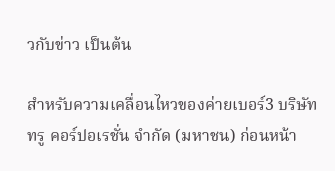วกับข่าว เป็นต้น

สำหรับความเคลื่อนไหวของค่ายเบอร์3 บริษัท ทรู คอร์ปอเรชั่น จำกัด (มหาชน) ก่อนหน้า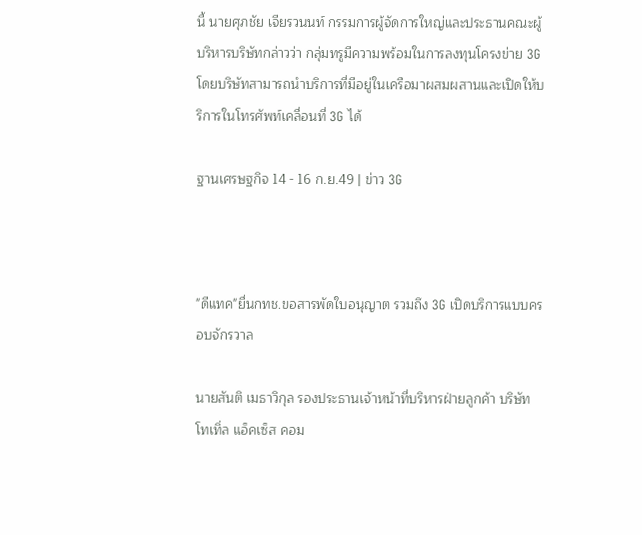นี้ นายศุภชัย เจียรวนนท์ กรรมการผู้จัดการใหญ่และประธานคณะผู้บริหารบริษัทกล่าวว่า กลุ่มทรูมีความพร้อมในการลงทุนโครงข่าย 3G โดยบริษัทสามารถนำบริการที่มีอยู่ในเครือมาผสมผสานและเปิดให้บริการในโทรศัพท์เคลื่อนที่ 3G ได้

ฐานเศรษฐกิจ 14 - 16 ก.ย.49 | ข่าว 3G



"ดีแทค"ยื่นกทช.ขอสารพัดใบอนุญาต รวมถึง 3G เปิดบริการแบบครอบจักรวาล

นายสันติ เมธาวิกุล รองประธานเจ้าหน้าที่บริหารฝ่ายลูกค้า บริษัท โทเทิ่ล แอ็คเซ็ส คอม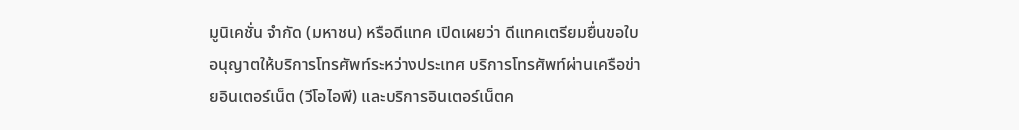มูนิเคชั่น จำกัด (มหาชน) หรือดีแทค เปิดเผยว่า ดีแทคเตรียมยื่นขอใบอนุญาตให้บริการโทรศัพท์ระหว่างประเทศ บริการโทรศัพท์ผ่านเครือข่ายอินเตอร์เน็ต (วีโอไอพี) และบริการอินเตอร์เน็ตค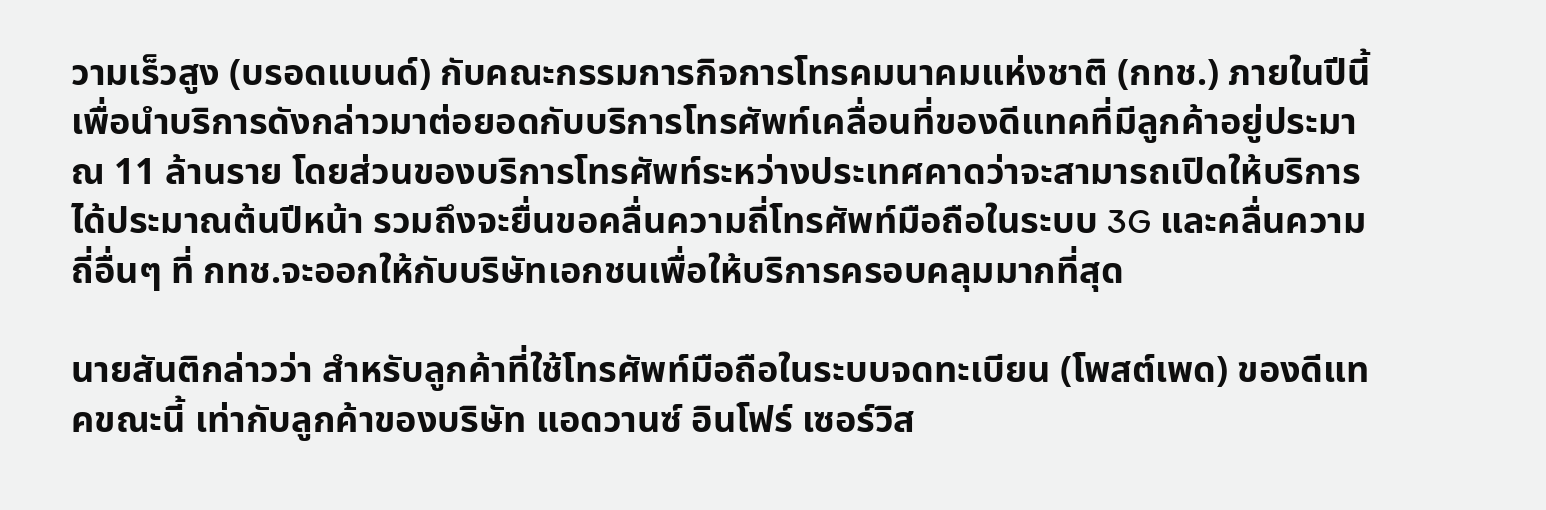วามเร็วสูง (บรอดแบนด์) กับคณะกรรมการกิจการโทรคมนาคมแห่งชาติ (กทช.) ภายในปีนี้ เพื่อนำบริการดังกล่าวมาต่อยอดกับบริการโทรศัพท์เคลื่อนที่ของดีแทคที่มีลูกค้าอยู่ประมาณ 11 ล้านราย โดยส่วนของบริการโทรศัพท์ระหว่างประเทศคาดว่าจะสามารถเปิดให้บริการได้ประมาณต้นปีหน้า รวมถึงจะยื่นขอคลื่นความถี่โทรศัพท์มือถือในระบบ 3G และคลื่นความถี่อื่นๆ ที่ กทช.จะออกให้กับบริษัทเอกชนเพื่อให้บริการครอบคลุมมากที่สุด

นายสันติกล่าวว่า สำหรับลูกค้าที่ใช้โทรศัพท์มือถือในระบบจดทะเบียน (โพสต์เพด) ของดีแทคขณะนี้ เท่ากับลูกค้าของบริษัท แอดวานซ์ อินโฟร์ เซอร์วิส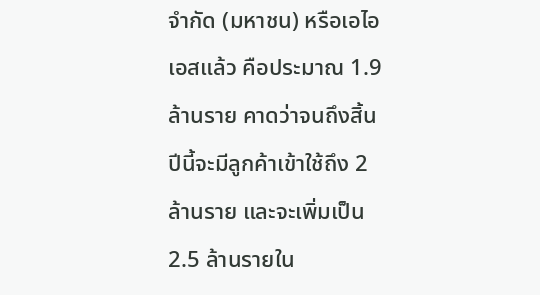จำกัด (มหาชน) หรือเอไอเอสแล้ว คือประมาณ 1.9 ล้านราย คาดว่าจนถึงสิ้นปีนี้จะมีลูกค้าเข้าใช้ถึง 2 ล้านราย และจะเพิ่มเป็น 2.5 ล้านรายใน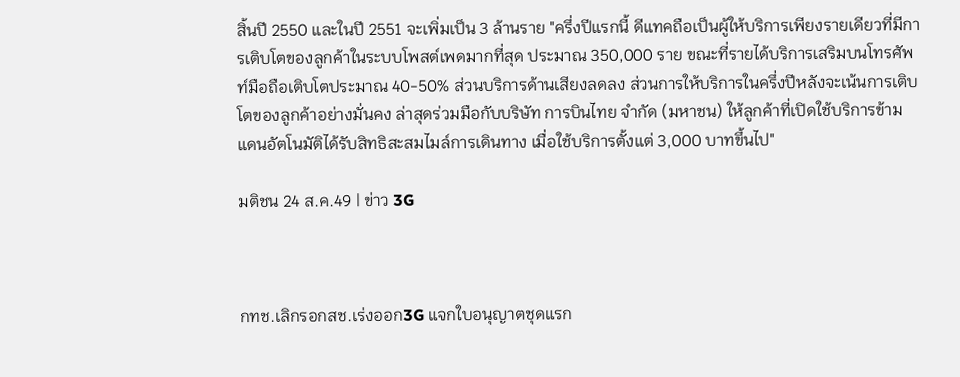สิ้นปี 2550 และในปี 2551 จะเพิ่มเป็น 3 ล้านราย "ครึ่งปีแรกนี้ ดีแทคถือเป็นผู้ให้บริการเพียงรายเดียวที่มีการเติบโตของลูกค้าในระบบโพสต์เพดมากที่สุด ประมาณ 350,000 ราย ขณะที่รายได้บริการเสริมบนโทรศัพท์มือถือเติบโตประมาณ 40-50% ส่วนบริการด้านเสียงลดลง ส่วนการให้บริการในครึ่งปีหลังจะเน้นการเติบโตของลูกค้าอย่างมั่นคง ล่าสุดร่วมมือกับบริษัท การบินไทย จำกัด (มหาชน) ให้ลูกค้าที่เปิดใช้บริการข้ามแดนอัตโนมัติได้รับสิทธิสะสมไมล์การเดินทาง เมื่อใช้บริการตั้งแต่ 3,000 บาทขึ้นไป"

มติชน 24 ส.ค.49 | ข่าว 3G



กทช.เลิกรอกสช.เร่งออก3G แจกใบอนุญาตชุดแรก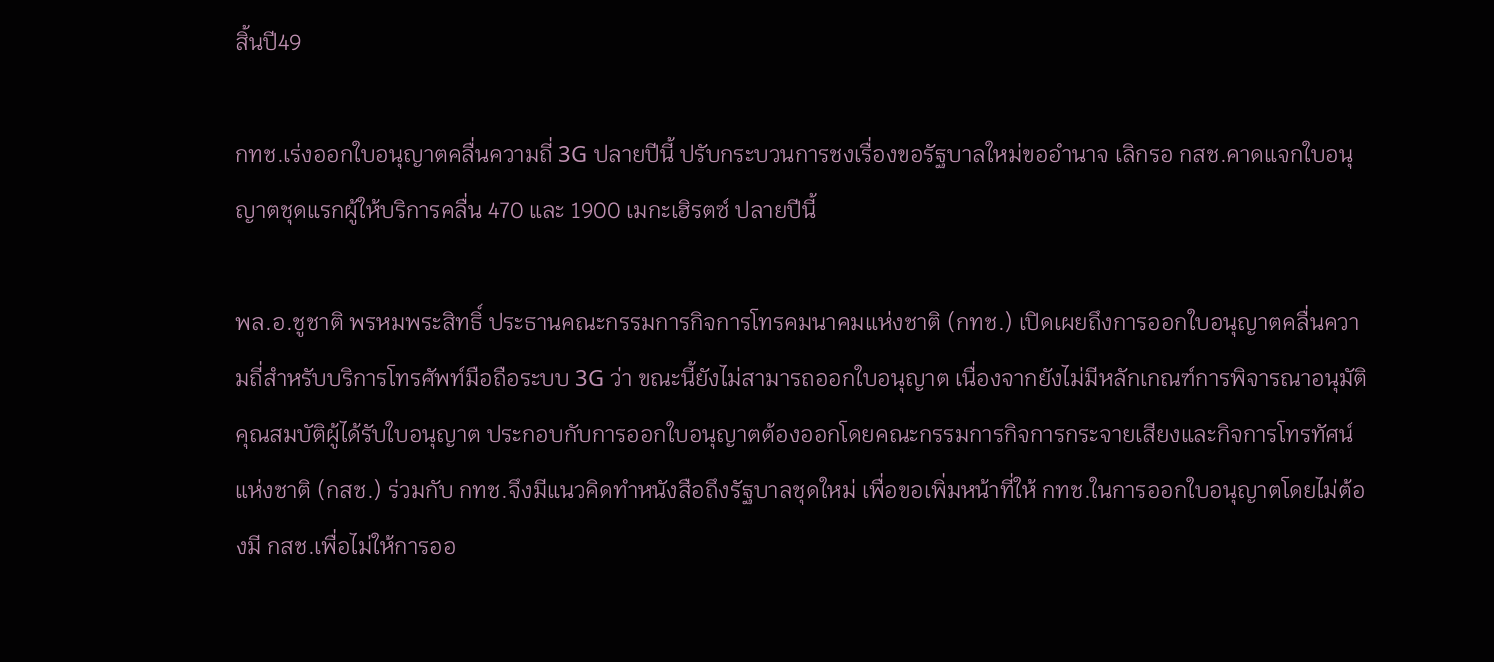สิ้นปี49

กทช.เร่งออกใบอนุญาตคลื่นความถี่ 3G ปลายปีนี้ ปรับกระบวนการชงเรื่องขอรัฐบาลใหม่ขออำนาจ เลิกรอ กสช.คาดแจกใบอนุญาตชุดแรกผู้ให้บริการคลื่น 470 และ 1900 เมกะเฮิรตซ์ ปลายปีนี้

พล.อ.ชูชาติ พรหมพระสิทธิ์ ประธานคณะกรรมการกิจการโทรคมนาคมแห่งชาติ (กทช.) เปิดเผยถึงการออกใบอนุญาตคลื่นความถี่สำหรับบริการโทรศัพท์มือถือระบบ 3G ว่า ขณะนี้ยังไม่สามารถออกใบอนุญาต เนื่องจากยังไม่มีหลักเกณฑ์การพิจารณาอนุมัติคุณสมบัติผู้ได้รับใบอนุญาต ประกอบกับการออกใบอนุญาตต้องออกโดยคณะกรรมการกิจการกระจายเสียงและกิจการโทรทัศน์แห่งชาติ (กสช.) ร่วมกับ กทช.จึงมีแนวคิดทำหนังสือถึงรัฐบาลชุดใหม่ เพื่อขอเพิ่มหน้าที่ให้ กทช.ในการออกใบอนุญาตโดยไม่ต้องมี กสช.เพื่อไม่ให้การออ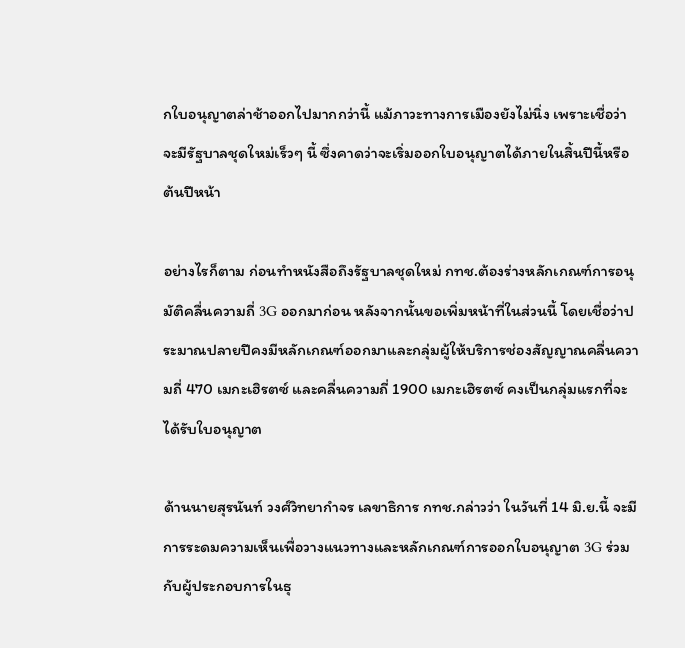กใบอนุญาตล่าช้าออกไปมากกว่านี้ แม้ภาวะทางการเมืองยังไม่นิ่ง เพราะเชื่อว่าจะมีรัฐบาลชุดใหม่เร็วๆ นี้ ซึ่งคาดว่าจะเริ่มออกใบอนุญาตได้ภายในสิ้นปีนี้หรือต้นปีหน้า

อย่างไรก็ตาม ก่อนทำหนังสือถึงรัฐบาลชุดใหม่ กทช.ต้องร่างหลักเกณฑ์การอนุมัติคลื่นความถี่ 3G ออกมาก่อน หลังจากนั้นขอเพิ่มหน้าที่ในส่วนนี้ โดยเชื่อว่าประมาณปลายปีคงมีหลักเกณฑ์ออกมาและกลุ่มผู้ให้บริการช่องสัญญาณคลื่นความถี่ 470 เมกะเฮิรตซ์ และคลื่นความถี่ 1900 เมกะเฮิรตซ์ คงเป็นกลุ่มแรกที่จะได้รับใบอนุญาต

ด้านนายสุรนันท์ วงศ์วิทยากำจร เลขาธิการ กทช.กล่าวว่า ในวันที่ 14 มิ.ย.นี้ จะมีการระดมความเห็นเพื่อวางแนวทางและหลักเกณฑ์การออกใบอนุญาต 3G ร่วมกับผู้ประกอบการในธุ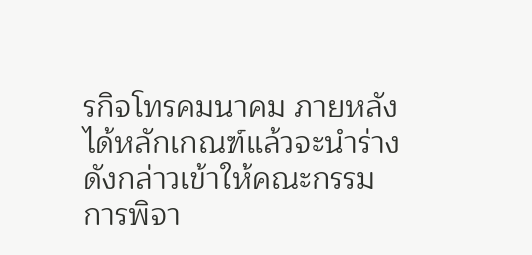รกิจโทรคมนาคม ภายหลังได้หลักเกณฑ์แล้วจะนำร่างดังกล่าวเข้าให้คณะกรรมการพิจา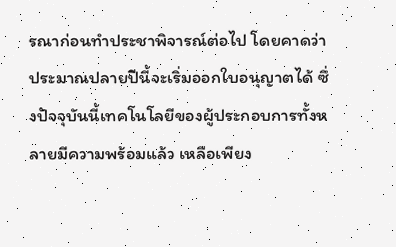รณาก่อนทำประชาพิจารณ์ต่อไป โดยคาดว่าประมาณปลายปีนี้จะเริ่มออกใบอนุญาตได้ ซึ่งปัจจุบันนี้เทคโนโลยีของผู้ประกอบการทั้งหลายมีความพร้อมแล้ว เหลือเพียง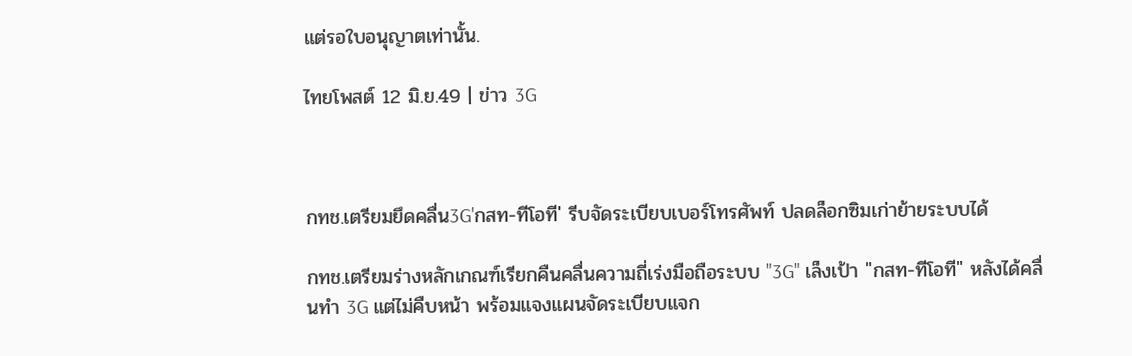แต่รอใบอนุญาตเท่านั้น.

ไทยโพสต์ 12 มิ.ย.49 | ข่าว 3G



กทช.เตรียมยึดคลื่น3G'กสท-ทีโอที' รีบจัดระเบียบเบอร์โทรศัพท์ ปลดล็อกซิมเก่าย้ายระบบได้

กทช.เตรียมร่างหลักเกณฑ์เรียกคืนคลื่นความถี่เร่งมือถือระบบ "3G" เล็งเป้า "กสท-ทีโอที" หลังได้คลื่นทำ 3G แต่ไม่คืบหน้า พร้อมแจงแผนจัดระเบียบแจก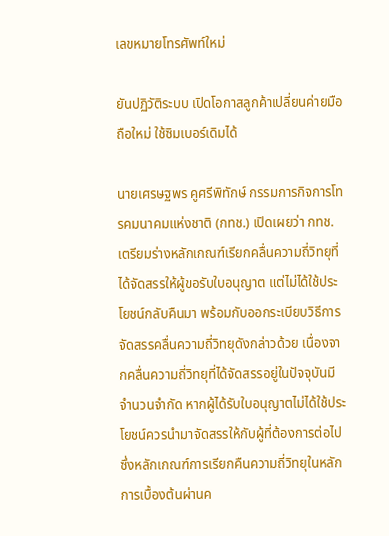เลขหมายโทรศัพท์ใหม่

ยันปฏิวัติระบบ เปิดโอกาสลูกค้าเปลี่ยนค่ายมือถือใหม่ ใช้ซิมเบอร์เดิมได้

นายเศรษฐพร คูศรีพิทักษ์ กรรมการกิจการโทรคมนาคมแห่งชาติ (กทช.) เปิดเผยว่า กทช.เตรียมร่างหลักเกณฑ์เรียกคลื่นความถี่วิทยุที่ได้จัดสรรให้ผู้ขอรับใบอนุญาต แต่ไม่ได้ใช้ประโยชน์กลับคืนมา พร้อมกับออกระเบียบวิธีการจัดสรรคลื่นความถี่วิทยุดังกล่าวด้วย เนื่องจากคลื่นความถี่วิทยุที่ได้จัดสรรอยู่ในปัจจุบันมีจำนวนจำกัด หากผู้ได้รับใบอนุญาตไม่ได้ใช้ประโยชน์ควรนำมาจัดสรรให้กับผู้ที่ต้องการต่อไป ซึ่งหลักเกณฑ์การเรียกคืนความถี่วิทยุในหลักการเบื้องต้นผ่านค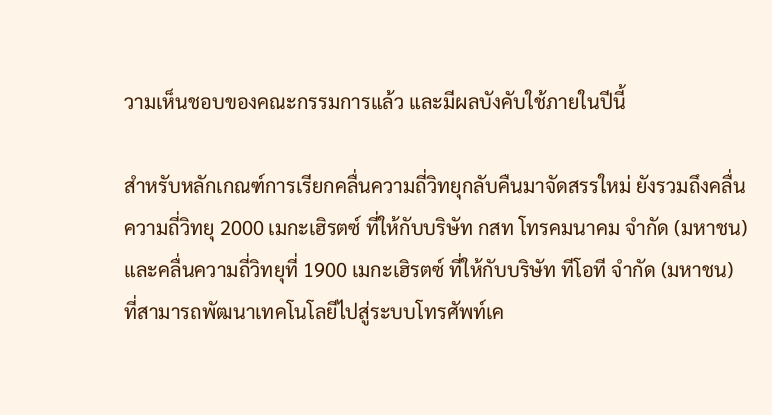วามเห็นชอบของคณะกรรมการแล้ว และมีผลบังคับใช้ภายในปีนี้

สำหรับหลักเกณฑ์การเรียกคลื่นความถี่วิทยุกลับคืนมาจัดสรรใหม่ ยังรวมถึงคลื่นความถี่วิทยุ 2000 เมกะเฮิรตซ์ ที่ให้กับบริษัท กสท โทรคมนาคม จำกัด (มหาชน) และคลื่นความถี่วิทยุที่ 1900 เมกะเฮิรตซ์ ที่ให้กับบริษัท ทีโอที จำกัด (มหาชน) ที่สามารถพัฒนาเทคโนโลยีไปสู่ระบบโทรศัพท์เค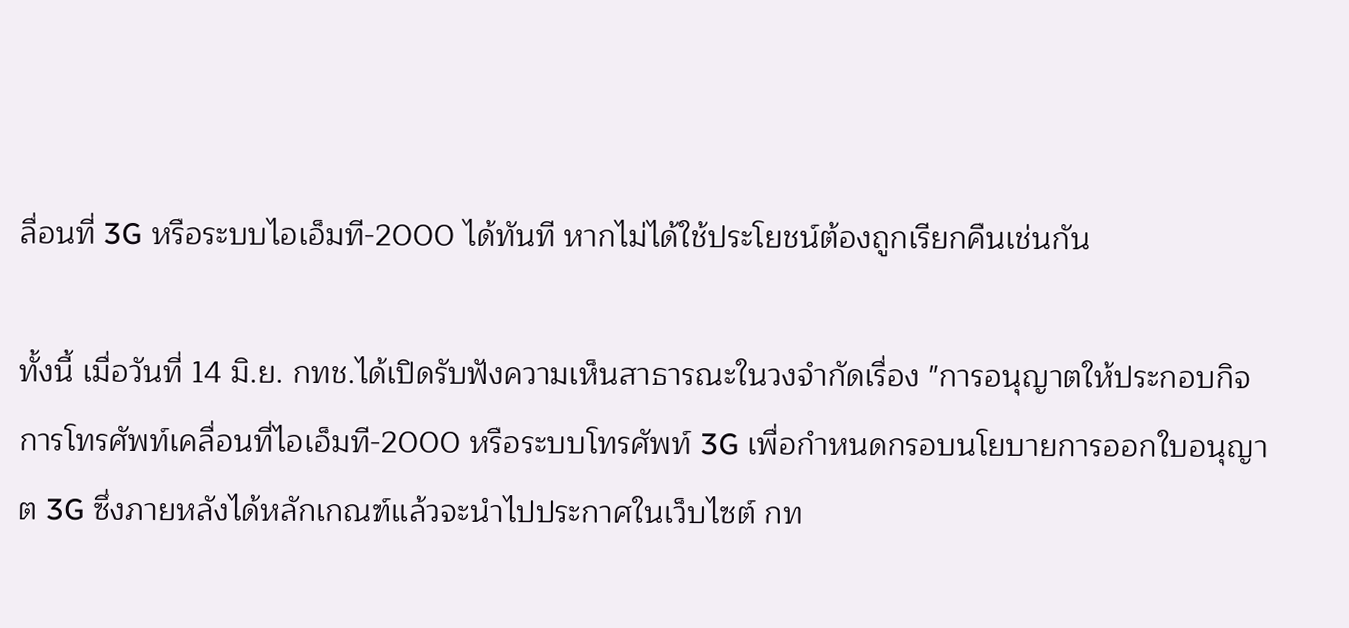ลื่อนที่ 3G หรือระบบไอเอ็มที-2000 ได้ทันที หากไม่ได้ใช้ประโยชน์ต้องถูกเรียกคืนเช่นกัน

ทั้งนี้ เมื่อวันที่ 14 มิ.ย. กทช.ได้เปิดรับฟังความเห็นสาธารณะในวงจำกัดเรื่อง "การอนุญาตให้ประกอบกิจการโทรศัพท์เคลื่อนที่ไอเอ็มที-2000 หรือระบบโทรศัพท์ 3G เพื่อกำหนดกรอบนโยบายการออกใบอนุญาต 3G ซึ่งภายหลังได้หลักเกณฑ์แล้วจะนำไปประกาศในเว็บไซต์ กท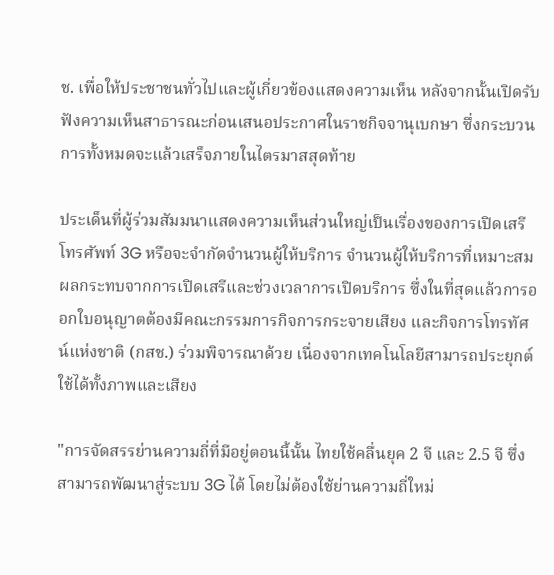ช. เพื่อให้ประชาชนทั่วไปและผู้เกี่ยวข้องแสดงความเห็น หลังจากนั้นเปิดรับฟังความเห็นสาธารณะก่อนเสนอประกาศในราชกิจจานุเบกษา ซึ่งกระบวนการทั้งหมดจะแล้วเสร็จภายในไตรมาสสุดท้าย

ประเด็นที่ผู้ร่วมสัมมนาแสดงความเห็นส่วนใหญ่เป็นเรื่องของการเปิดเสรีโทรศัพท์ 3G หรือจะจำกัดจำนวนผู้ให้บริการ จำนวนผู้ให้บริการที่เหมาะสม ผลกระทบจากการเปิดเสรีและช่วงเวลาการเปิดบริการ ซึ่งในที่สุดแล้วการออกใบอนุญาตต้องมีคณะกรรมการกิจการกระจายเสียง และกิจการโทรทัศน์แห่งชาติ (กสช.) ร่วมพิจารณาด้วย เนื่องจากเทคโนโลยีสามารถประยุกต์ใช้ได้ทั้งภาพและเสียง

"การจัดสรรย่านความถี่ที่มีอยู่ตอนนี้นั้น ไทยใช้คลื่นยุค 2 จี และ 2.5 จี ซึ่งสามารถพัฒนาสู่ระบบ 3G ได้ โดยไม่ต้องใช้ย่านความถี่ใหม่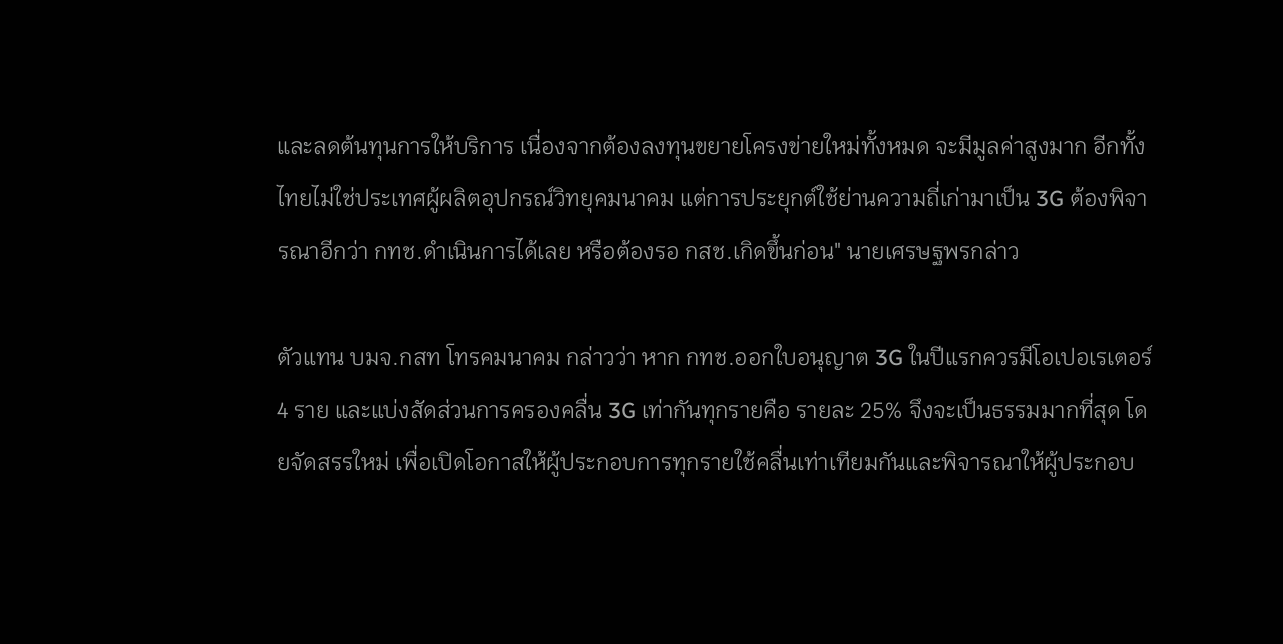และลดต้นทุนการให้บริการ เนื่องจากต้องลงทุนขยายโครงข่ายใหม่ทั้งหมด จะมีมูลค่าสูงมาก อีกทั้งไทยไม่ใช่ประเทศผู้ผลิตอุปกรณ์วิทยุคมนาคม แต่การประยุกต์ใช้ย่านความถี่เก่ามาเป็น 3G ต้องพิจารณาอีกว่า กทช.ดำเนินการได้เลย หรือต้องรอ กสช.เกิดขึ้นก่อน" นายเศรษฐพรกล่าว

ตัวแทน บมจ.กสท โทรคมนาคม กล่าวว่า หาก กทช.ออกใบอนุญาต 3G ในปีแรกควรมีโอเปอเรเตอร์ 4 ราย และแบ่งสัดส่วนการครองคลื่น 3G เท่ากันทุกรายคือ รายละ 25% จึงจะเป็นธรรมมากที่สุด โดยจัดสรรใหม่ เพื่อเปิดโอกาสให้ผู้ประกอบการทุกรายใช้คลื่นเท่าเทียมกันและพิจารณาให้ผู้ประกอบ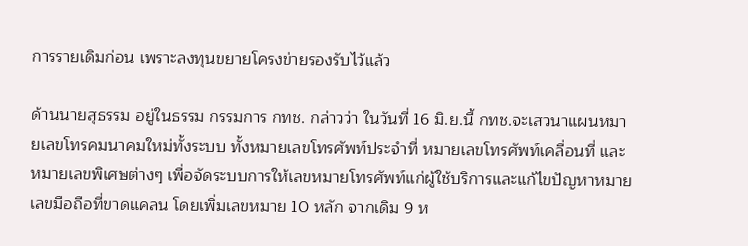การรายเดิมก่อน เพราะลงทุนขยายโครงข่ายรองรับไว้แล้ว

ด้านนายสุธรรม อยู่ในธรรม กรรมการ กทช. กล่าวว่า ในวันที่ 16 มิ.ย.นี้ กทช.จะเสวนาแผนหมายเลขโทรคมนาคมใหม่ทั้งระบบ ทั้งหมายเลขโทรศัพท์ประจำที่ หมายเลขโทรศัพท์เคลื่อนที่ และหมายเลขพิเศษต่างๆ เพื่อจัดระบบการให้เลขหมายโทรศัพท์แก่ผู้ใช้บริการและแก้ไขปัญหาหมายเลขมือถือที่ขาดแคลน โดยเพิ่มเลขหมาย 10 หลัก จากเดิม 9 ห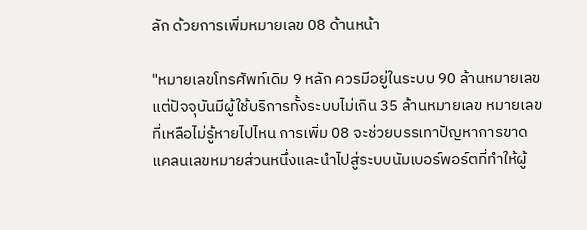ลัก ด้วยการเพิ่มหมายเลข 08 ด้านหน้า

"หมายเลขโทรศัพท์เดิม 9 หลัก ควรมีอยู่ในระบบ 90 ล้านหมายเลข แต่ปัจจุบันมีผู้ใช้บริการทั้งระบบไม่เกิน 35 ล้านหมายเลข หมายเลขที่เหลือไม่รู้หายไปไหน การเพิ่ม 08 จะช่วยบรรเทาปัญหาการขาดแคลนเลขหมายส่วนหนึ่งและนำไปสู่ระบบนัมเบอร์พอร์ตที่ทำให้ผู้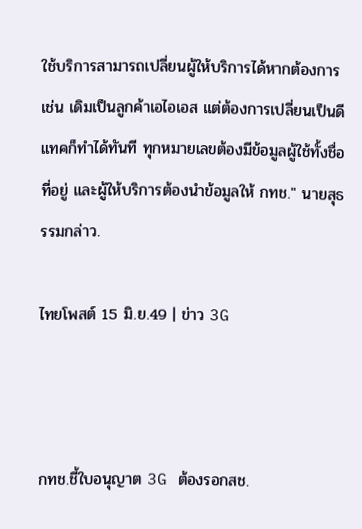ใช้บริการสามารถเปลี่ยนผู้ให้บริการได้หากต้องการ เช่น เดิมเป็นลูกค้าเอไอเอส แต่ต้องการเปลี่ยนเป็นดีแทคก็ทำได้ทันที ทุกหมายเลขต้องมีข้อมูลผู้ใช้ทั้งชื่อที่อยู่ และผู้ให้บริการต้องนำข้อมูลให้ กทช." นายสุธรรมกล่าว.

ไทยโพสต์ 15 มิ.ย.49 | ข่าว 3G



กทช.ชี้ใบอนุญาต 3G ต้องรอกสช.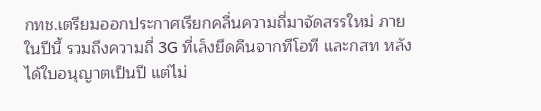กทช.เตรียมออกประกาศเรียกคลื่นความถี่มาจัดสรรใหม่ ภายในปีนี้ รวมถึงความถี่ 3G ที่เล็งยึดคืนจากทีโอที และกสท หลังได้ใบอนุญาตเป็นปี แต่ไม่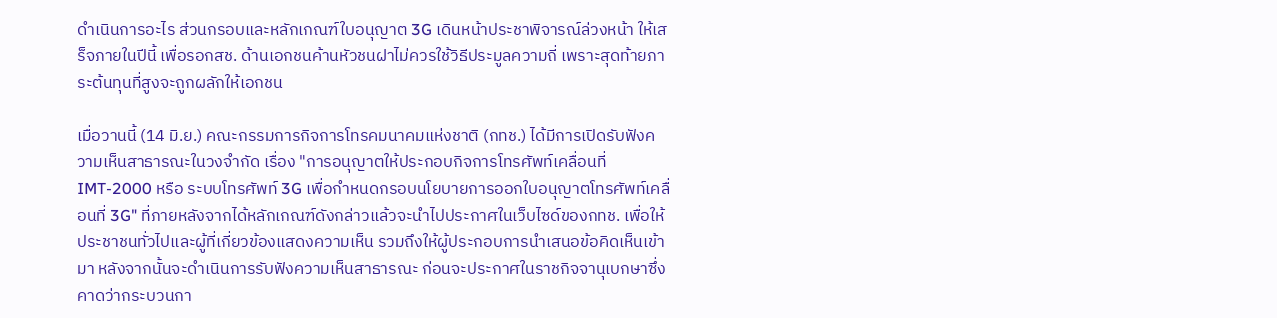ดำเนินการอะไร ส่วนกรอบและหลักเกณฑ์ใบอนุญาต 3G เดินหน้าประชาพิจารณ์ล่วงหน้า ให้เสร็จภายในปีนี้ เพื่อรอกสช. ด้านเอกชนค้านหัวชนฝาไม่ควรใช้วิธีประมูลความถี่ เพราะสุดท้ายภาระต้นทุนที่สูงจะถูกผลักให้เอกชน

เมื่อวานนี้ (14 มิ.ย.) คณะกรรมการกิจการโทรคมนาคมแห่งชาติ (กทช.) ได้มีการเปิดรับฟังความเห็นสาธารณะในวงจำกัด เรื่อง "การอนุญาตให้ประกอบกิจการโทรศัพท์เคลื่อนที่ IMT-2000 หรือ ระบบโทรศัพท์ 3G เพื่อกำหนดกรอบนโยบายการออกใบอนุญาตโทรศัพท์เคลื่อนที่ 3G" ที่ภายหลังจากได้หลักเกณฑ์ดังกล่าวแล้วจะนำไปประกาศในเว็บไซด์ของกทช. เพื่อให้ประชาชนทั่วไปและผู้ที่เกี่ยวข้องแสดงความเห็น รวมถึงให้ผู้ประกอบการนำเสนอข้อคิดเห็นเข้ามา หลังจากนั้นจะดำเนินการรับฟังความเห็นสาธารณะ ก่อนจะประกาศในราชกิจจานุเบกษาซึ่งคาดว่ากระบวนกา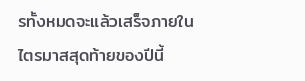รทั้งหมดจะแล้วเสร็จภายในไตรมาสสุดท้ายของปีนี้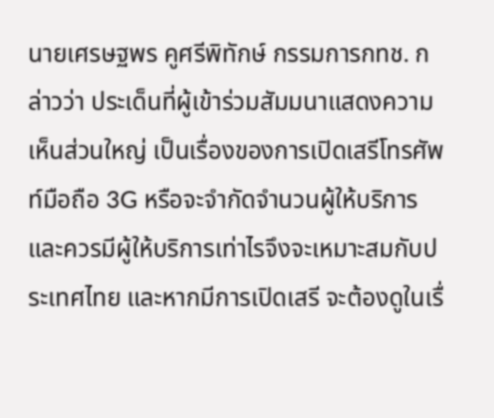นายเศรษฐพร คูศรีพิทักษ์ กรรมการกทช. กล่าวว่า ประเด็นที่ผู้เข้าร่วมสัมมนาแสดงความเห็นส่วนใหญ่ เป็นเรื่องของการเปิดเสรีโทรศัพท์มือถือ 3G หรือจะจำกัดจำนวนผู้ให้บริการ และควรมีผู้ให้บริการเท่าไรจึงจะเหมาะสมกับประเทศไทย และหากมีการเปิดเสรี จะต้องดูในเรื่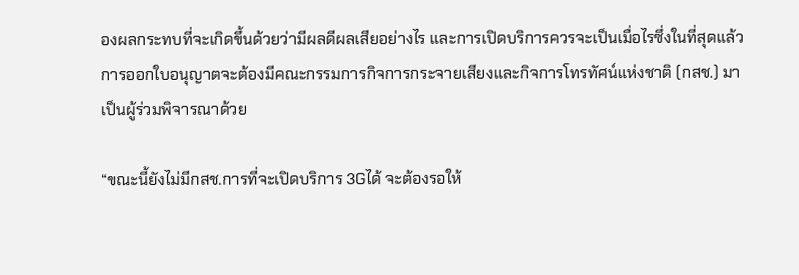องผลกระทบที่จะเกิดขึ้นด้วยว่ามีผลดีผลเสียอย่างไร และการเปิดบริการควรจะเป็นเมื่อไรซึ่งในที่สุดแล้วการออกใบอนุญาตจะต้องมีคณะกรรมการกิจการกระจายเสียงและกิจการโทรทัศน์แห่งชาติ (กสช.) มาเป็นผู้ร่วมพิจารณาด้วย

“ขณะนี้ยังไม่มีกสช.การที่จะเปิดบริการ 3Gได้ จะต้องรอให้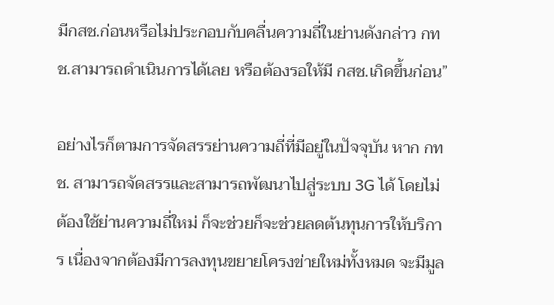มีกสช.ก่อนหรือไม่ประกอบกับคลื่นความถี่ในย่านดังกล่าว กทช.สามารถดำเนินการได้เลย หรือต้องรอให้มี กสช.เกิดขึ้นก่อน”

อย่างไรก็ตามการจัดสรรย่านความถี่ที่มีอยู่ในปัจจุบัน หาก กทช. สามารถจัดสรรและสามารถพัฒนาไปสู่ระบบ 3G ได้ โดยไม่ต้องใช้ย่านความถี่ใหม่ ก็จะช่วยก็จะช่วยลดต้นทุนการให้บริการ เนื่องจากต้องมีการลงทุนขยายโครงข่ายใหม่ทั้งหมด จะมีมูล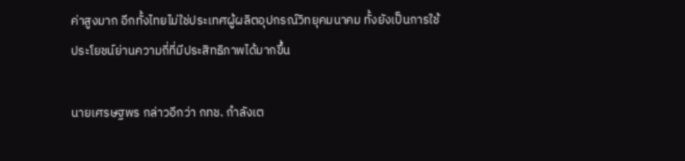ค่าสูงมาก อีกทั้งไทยไม่ใช่ประเทศผู้ผลิตอุปกรณ์วิทยุคมนาคม ทั้งยังเป็นการใช้ประโยชน์ย่านความถี่ที่มีประสิทธิภาพได้มากขึ้น

นายเศรษฐพร กล่าวอีกว่า กทช. กำลังเต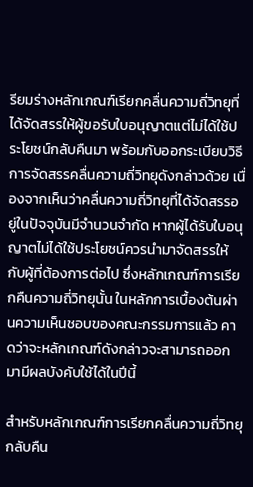รียมร่างหลักเกณฑ์เรียกคลื่นความถี่วิทยุที่ได้จัดสรรให้ผู้ขอรับใบอนุญาตแต่ไม่ได้ใช้ประโยชน์กลับคืนมา พร้อมกับออกระเบียบวิธีการจัดสรรคลื่นความถี่วิทยุดังกล่าวด้วย เนื่องจากเห็นว่าคลื่นความถี่วิทยุที่ได้จัดสรรอยู่ในปัจจุบันมีจำนวนจำกัด หากผู้ได้รับใบอนุญาตไม่ได้ใช้ประโยชน์ควรนำมาจัดสรรให้กับผู้ที่ต้องการต่อไป ซึ่งหลักเกณฑ์การเรียกคืนความถี่วิทยุนั้น ในหลักการเบื้องต้นผ่านความเห็นชอบของคณะกรรมการแล้ว คาดว่าจะหลักเกณฑ์ดังกล่าวจะสามารถออกมามีผลบังคับใช้ได้ในปีนี้

สำหรับหลักเกณฑ์การเรียกคลื่นความถี่วิทยุกลับคืน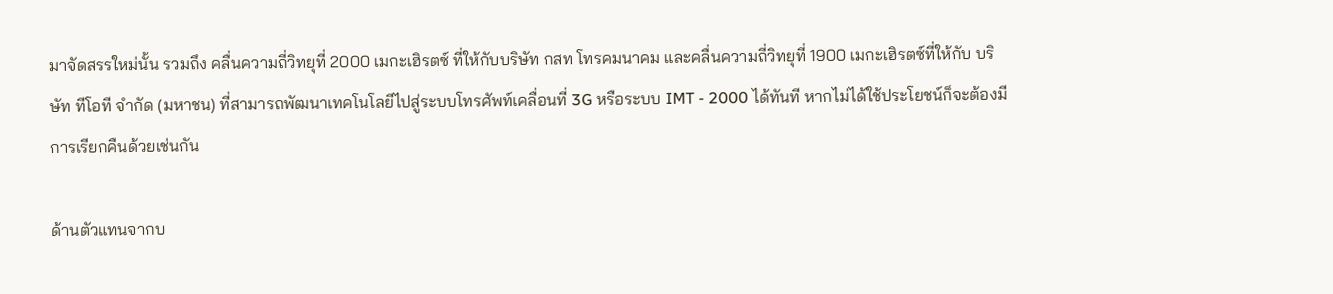มาจัดสรรใหม่นั้น รวมถึง คลื่นความถี่วิทยุที่ 2000 เมกะเฮิรตซ์ ที่ให้กับบริษัท กสท โทรคมนาคม และคลื่นความถี่วิทยุที่ 1900 เมกะเฮิรตซ์ที่ให้กับ บริษัท ทีโอที จำกัด (มหาชน) ที่สามารถพัฒนาเทคโนโลยีไปสู่ระบบโทรศัพท์เคลื่อนที่ 3G หรือระบบ IMT - 2000 ได้ทันที หากไม่ได้ใช้ประโยชน์ก็จะต้องมีการเรียกคืนด้วยเช่นกัน

ด้านตัวแทนจากบ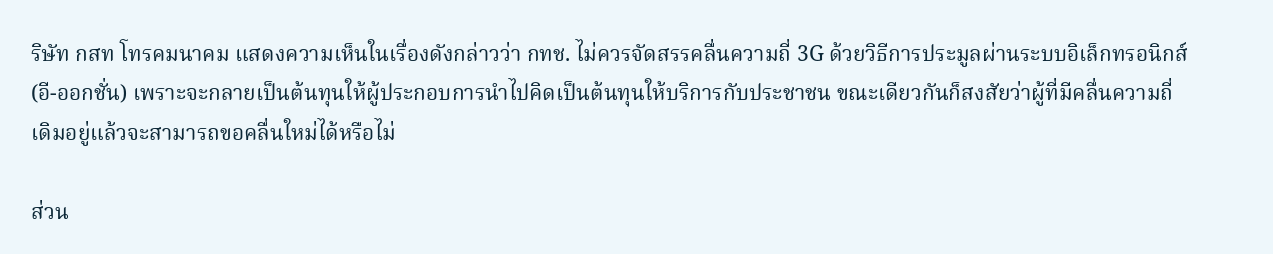ริษัท กสท โทรคมนาคม แสดงความเห็นในเรื่องดังกล่าวว่า กทช. ไม่ควรจัดสรรคลื่นความถี่ 3G ด้วยวิธีการประมูลผ่านระบบอิเล็กทรอนิกส์(อี-ออกชั่น) เพราะจะกลายเป็นต้นทุนให้ผู้ประกอบการนำไปคิดเป็นต้นทุนให้บริการกับประชาชน ขณะเดียวกันก็สงสัยว่าผู้ที่มีคลื่นความถี่เดิมอยู่แล้วจะสามารถขอคลื่นใหม่ได้หรือไม่

ส่วน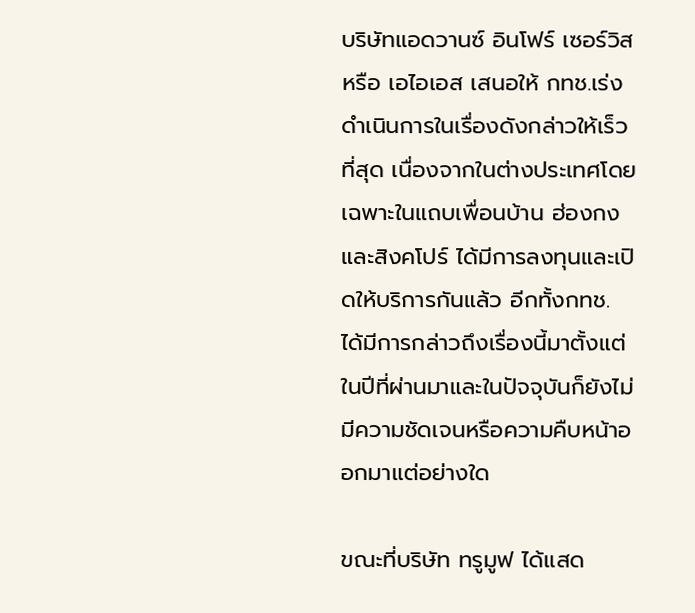บริษัทแอดวานซ์ อินโฟร์ เซอร์วิส หรือ เอไอเอส เสนอให้ กทช.เร่งดำเนินการในเรื่องดังกล่าวให้เร็วที่สุด เนื่องจากในต่างประเทศโดยเฉพาะในแถบเพื่อนบ้าน ฮ่องกง และสิงคโปร์ ได้มีการลงทุนและเปิดให้บริการกันแล้ว อีกทั้งกทช. ได้มีการกล่าวถึงเรื่องนี้มาตั้งแต่ในปีที่ผ่านมาและในปัจจุบันก็ยังไม่มีความชัดเจนหรือความคืบหน้าออกมาแต่อย่างใด

ขณะที่บริษัท ทรูมูฟ ได้แสด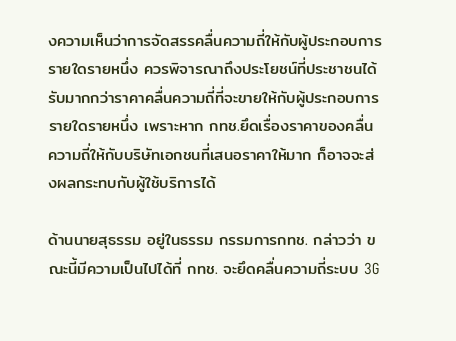งความเห็นว่าการจัดสรรคลื่นความถี่ให้กับผู้ประกอบการรายใดรายหนึ่ง ควรพิจารณาถึงประโยชน์ที่ประชาชนได้รับมากกว่าราคาคลื่นความถี่ที่จะขายให้กับผู้ประกอบการรายใดรายหนึ่ง เพราะหาก กทช.ยึดเรื่องราคาของคลื่นความถี่ให้กับบริษัทเอกชนที่เสนอราคาให้มาก ก็อาจจะส่งผลกระทบกับผู้ใช้บริการได้

ด้านนายสุธรรม อยู่ในธรรม กรรมการกทช. กล่าวว่า ขณะนี้มีความเป็นไปได้ที่ กทช. จะยึดคลื่นความถี่ระบบ 3G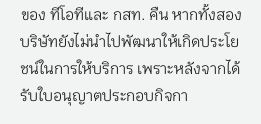ของ ทีโอทีและ กสท. คืน หากทั้งสองบริษัทยังไม่นำไปพัฒนาให้เกิดประโยชน์ในการให้บริการ เพราะหลังจากได้รับใบอนุญาตประกอบกิจกา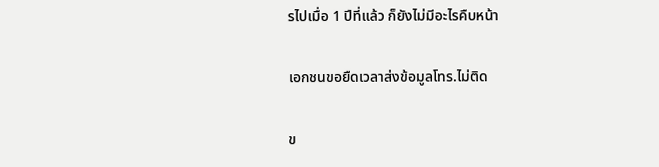รไปเมื่อ 1 ปีที่แล้ว ก็ยังไม่มีอะไรคืบหน้า

เอกชนขอยืดเวลาส่งข้อมูลโทร.ไม่ติด

ข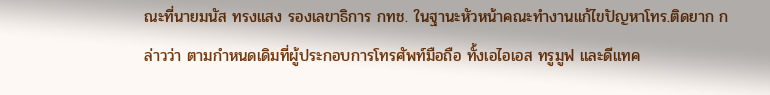ณะที่นายมนัส ทรงแสง รองเลขาธิการ กทช. ในฐานะหัวหน้าคณะทำงานแก้ไขปัญหาโทร.ติดยาก กล่าวว่า ตามกำหนดเดิมที่ผู้ประกอบการโทรศัพท์มือถือ ทั้งเอไอเอส ทรูมูฟ และดีแทค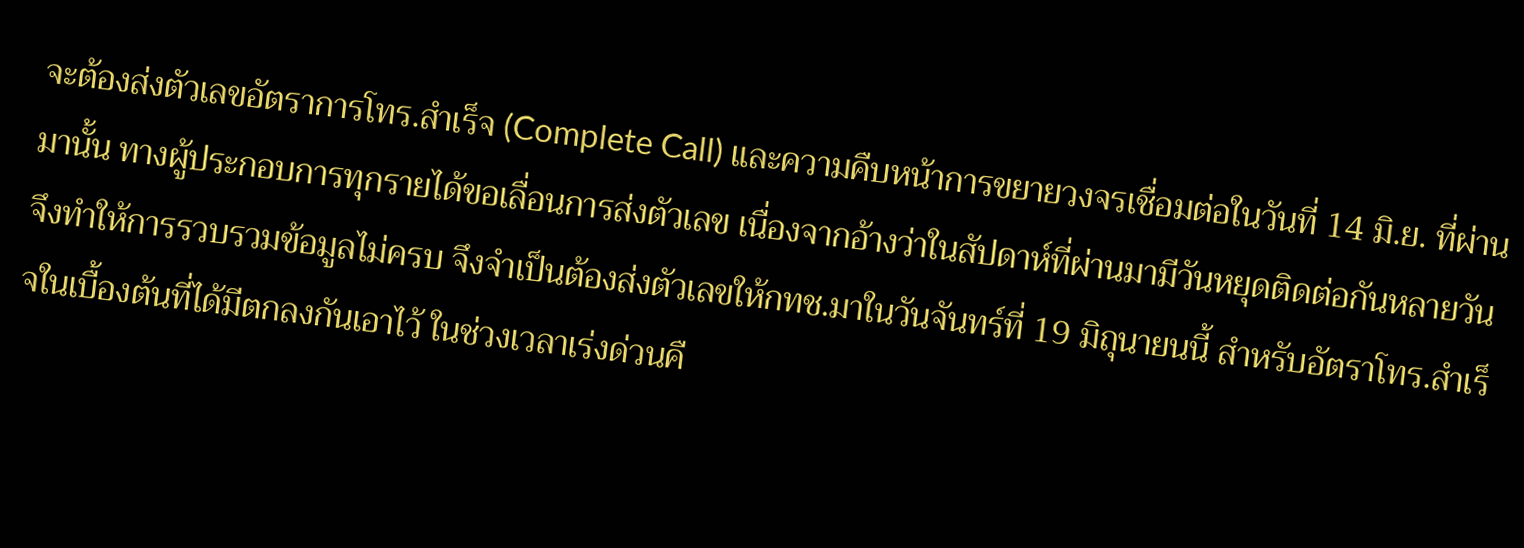จะต้องส่งตัวเลขอัตราการโทร.สำเร็จ (Complete Call) และความคืบหน้าการขยายวงจรเชื่อมต่อในวันที่ 14 มิ.ย. ที่ผ่านมานั้น ทางผู้ประกอบการทุกรายได้ขอเลื่อนการส่งตัวเลข เนื่องจากอ้างว่าในสัปดาห์ที่ผ่านมามีวันหยุดติดต่อกันหลายวัน จึงทำให้การรวบรวมข้อมูลไม่ครบ จึงจำเป็นต้องส่งตัวเลขให้กทช.มาในวันจันทร์ที่ 19 มิถุนายนนี้ สำหรับอัตราโทร.สำเร็จในเบื้องต้นที่ได้มีตกลงกันเอาไว้ ในช่วงเวลาเร่งด่วนคื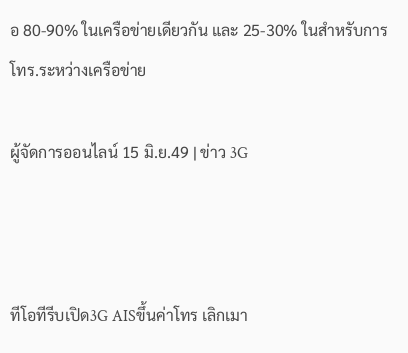อ 80-90% ในเครือข่ายเดียวกัน และ 25-30% ในสำหรับการโทร.ระหว่างเครือข่าย

ผู้จัดการออนไลน์ 15 มิ.ย.49 | ข่าว 3G



ทีโอทีรีบเปิด3G AISขึ้นค่าโทร เลิกเมา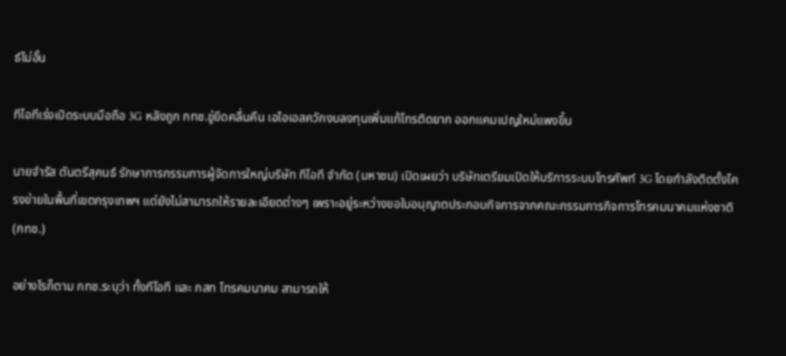ธ์ไม่อั้น

ทีโอทีเร่งเปิดระบบมือถือ 3G หลังถูก กทช.ขู่ยึดคลื่นคืน เอไอเอสควักงบลงทุนเพิ่มแก้โทรติดยาก ออกแคมเปญใหม่แพงขึ้น

นายจำรัส ตันตรีสุคนธ์ รักษาการกรรมการผู้จัดการใหญ่บริษัท ทีโอที จำกัด (มหาชน) เปิดเผยว่า บริษัทเตรียมเปิดให้บริการระบบโทรศัพท์ 3G โดยกำลังติดตั้งโครงข่ายในพื้นที่เขตกรุงเทพฯ แต่ยังไม่สามารถให้รายละเอียดต่างๆ เพราะอยู่ระหว่างขอใบอนุญาตประกอบกิจการจากคณะกรรมการกิจการโทรคมนาคมแห่งชาติ (กทช.)

อย่างไรก็ตาม กทช.ระบุว่า ทั้งทีโอที และ กสท โทรคมนาคม สามารถให้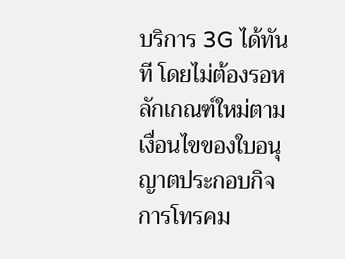บริการ 3G ได้ทันที โดยไม่ต้องรอหลักเกณฑ์ใหม่ตามเงื่อนไขของใบอนุญาตประกอบกิจการโทรคม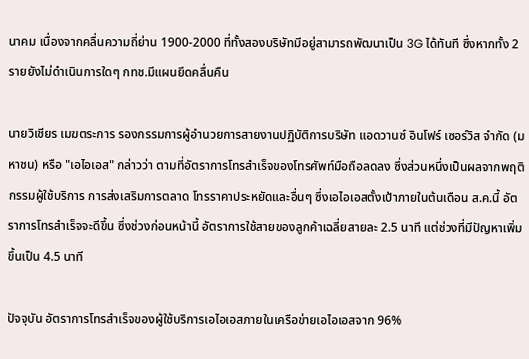นาคม เนื่องจากคลื่นความถี่ย่าน 1900-2000 ที่ทั้งสองบริษัทมีอยู่สามารถพัฒนาเป็น 3G ได้ทันที ซึ่งหากทั้ง 2 รายยังไม่ดำเนินการใดๆ กทช.มีแผนยึดคลื่นคืน

นายวิเชียร เมฆตระการ รองกรรมการผู้อำนวยการสายงานปฏิบัติการบริษัท แอดวานซ์ อินโฟร์ เซอร์วิส จำกัด (มหาชน) หรือ "เอไอเอส" กล่าวว่า ตามที่อัตราการโทรสำเร็จของโทรศัพท์มือถือลดลง ซึ่งส่วนหนึ่งเป็นผลจากพฤติกรรมผู้ใช้บริการ การส่งเสริมการตลาด โทรราคาประหยัดและอื่นๆ ซึ่งเอไอเอสตั้งเป้าภายในต้นเดือน ส.ค.นี้ อัตราการโทรสำเร็จจะดีขึ้น ซึ่งช่วงก่อนหน้านี้ อัตราการใช้สายของลูกค้าเฉลี่ยสายละ 2.5 นาที แต่ช่วงที่มีปัญหาเพิ่มขึ้นเป็น 4.5 นาที

ปัจจุบัน อัตราการโทรสำเร็จของผู้ใช้บริการเอไอเอสภายในเครือข่ายเอไอเอสจาก 96%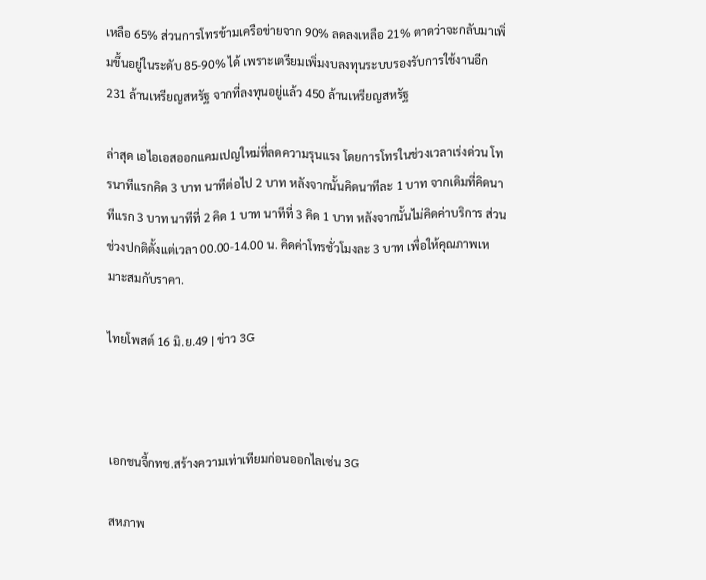เหลือ 65% ส่วนการโทรข้ามเครือข่ายจาก 90% ลดลงเหลือ 21% ตาดว่าจะกลับมาเพิ่มขึ้นอยู่ในระดับ 85-90% ได้ เพราะเตรียมเพิ่มงบลงทุนระบบรองรับการใช้งานอีก 231 ล้านเหรียญสหรัฐ จากที่ลงทุนอยู่แล้ว 450 ล้านเหรียญสหรัฐ

ล่าสุด เอไอเอสออกแคมเปญใหม่ที่ลดความรุนแรง โดยการโทรในช่วงเวลาเร่งด่วน โทรนาทีแรกคิด 3 บาท นาทีต่อไป 2 บาท หลังจากนั้นคิดนาทีละ 1 บาท จากเดิมที่คิดนาทีแรก 3 บาท นาทีที่ 2 คิด 1 บาท นาทีที่ 3 คิด 1 บาท หลังจากนั้นไม่คิดค่าบริการ ส่วนช่วงปกติตั้งแต่เวลา 00.00-14.00 น. คิดค่าโทรชั่วโมงละ 3 บาท เพื่อให้คุณภาพเหมาะสมกับราคา.

ไทยโพสต์ 16 มิ.ย.49 | ข่าว 3G



เอกชนจี้กทช.สร้างความเท่าเทียมก่อนออกไลเซ่น 3G

สหภาพ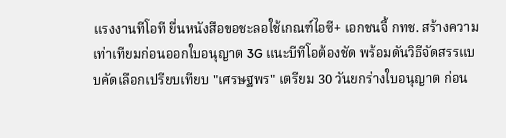แรงงานทีโอที ยื่นหนังสือขอชะลอใช้เกณฑ์ไอซี+ เอกชนจี้ กทช. สร้างความเท่าเทียมก่อนออกใบอนุญาต 3G แนะบีทีโอต้องชัด พร้อมดันวิธีจัดสรรแบบคัดเลือกเปรียบเทียบ "เศรษฐพร" เตรียม 30 วันยกร่างใบอนุญาต ก่อน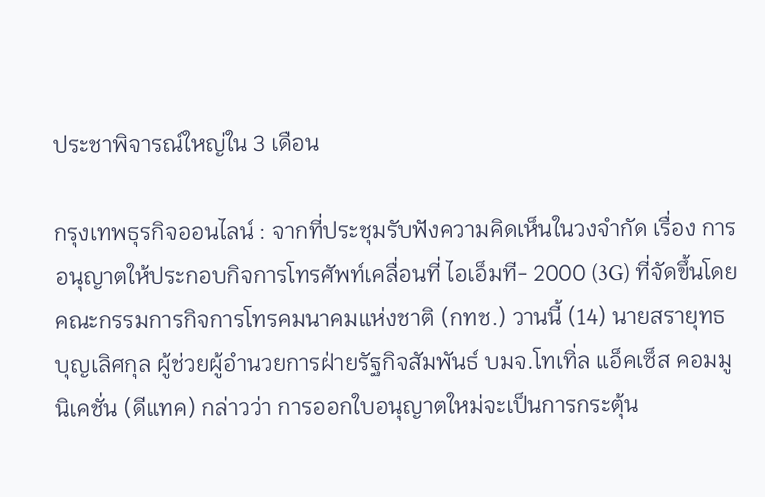ประชาพิจารณ์ใหญ่ใน 3 เดือน

กรุงเทพธุรกิจออนไลน์ : จากที่ประชุมรับฟังความคิดเห็นในวงจำกัด เรื่อง การอนุญาตให้ประกอบกิจการโทรศัพท์เคลื่อนที่ ไอเอ็มที- 2000 (3G) ที่จัดขึ้นโดยคณะกรรมการกิจการโทรคมนาคมแห่งชาติ (กทช.) วานนี้ (14) นายสรายุทธ บุญเลิศกุล ผู้ช่วยผู้อำนวยการฝ่ายรัฐกิจสัมพันธ์ บมจ.โทเทิ่ล แอ็คเซ็ส คอมมูนิเคชั่น (ดีแทค) กล่าวว่า การออกใบอนุญาตใหม่จะเป็นการกระตุ้น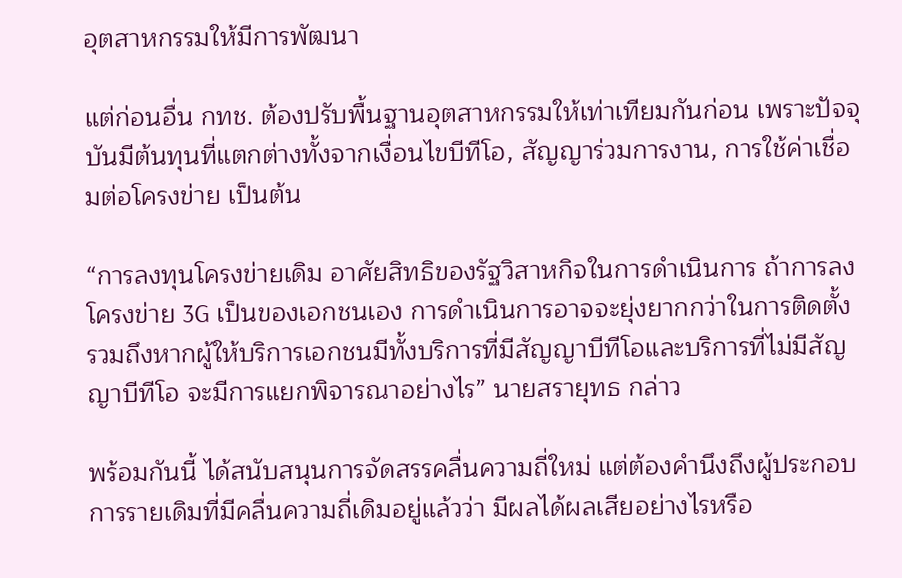อุตสาหกรรมให้มีการพัฒนา

แต่ก่อนอื่น กทช. ต้องปรับพื้นฐานอุตสาหกรรมให้เท่าเทียมกันก่อน เพราะปัจจุบันมีต้นทุนที่แตกต่างทั้งจากเงื่อนไขบีทีโอ, สัญญาร่วมการงาน, การใช้ค่าเชื่อมต่อโครงข่าย เป็นต้น

“การลงทุนโครงข่ายเดิม อาศัยสิทธิของรัฐวิสาหกิจในการดำเนินการ ถ้าการลงโครงข่าย 3G เป็นของเอกชนเอง การดำเนินการอาจจะยุ่งยากกว่าในการติดตั้ง รวมถึงหากผู้ให้บริการเอกชนมีทั้งบริการที่มีสัญญาบีทีโอและบริการที่ไม่มีสัญญาบีทีโอ จะมีการแยกพิจารณาอย่างไร” นายสรายุทธ กล่าว

พร้อมกันนี้ ได้สนับสนุนการจัดสรรคลื่นความถี่ใหม่ แต่ต้องคำนึงถึงผู้ประกอบการรายเดิมที่มีคลื่นความถี่เดิมอยู่แล้วว่า มีผลได้ผลเสียอย่างไรหรือ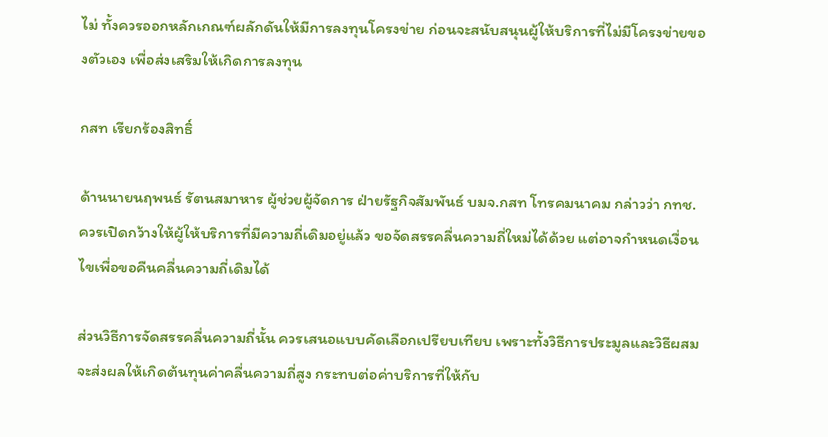ไม่ ทั้งควรออกหลักเกณฑ์ผลักดันให้มีการลงทุนโครงข่าย ก่อนจะสนับสนุนผู้ให้บริการที่ไม่มีโครงข่ายของตัวเอง เพื่อส่งเสริมให้เกิดการลงทุน

กสท เรียกร้องสิทธิ์

ด้านนายนฤพนธ์ รัตนสมาหาร ผู้ช่วยผู้จัดการ ฝ่ายรัฐกิจสัมพันธ์ บมจ.กสท โทรคมนาคม กล่าวว่า กทช. ควรเปิดกว้างให้ผู้ให้บริการที่มีความถี่เดิมอยู่แล้ว ขอจัดสรรคลื่นความถี่ใหม่ได้ด้วย แต่อาจกำหนดเงื่อนไขเพื่อขอคืนคลื่นความถี่เดิมได้

ส่วนวิธีการจัดสรรคลื่นความถี่นั้น ควรเสนอแบบคัดเลือกเปรียบเทียบ เพราะทั้งวิธีการประมูลและวิธีผสมจะส่งผลให้เกิดต้นทุนค่าคลื่นความถี่สูง กระทบต่อค่าบริการที่ให้กับ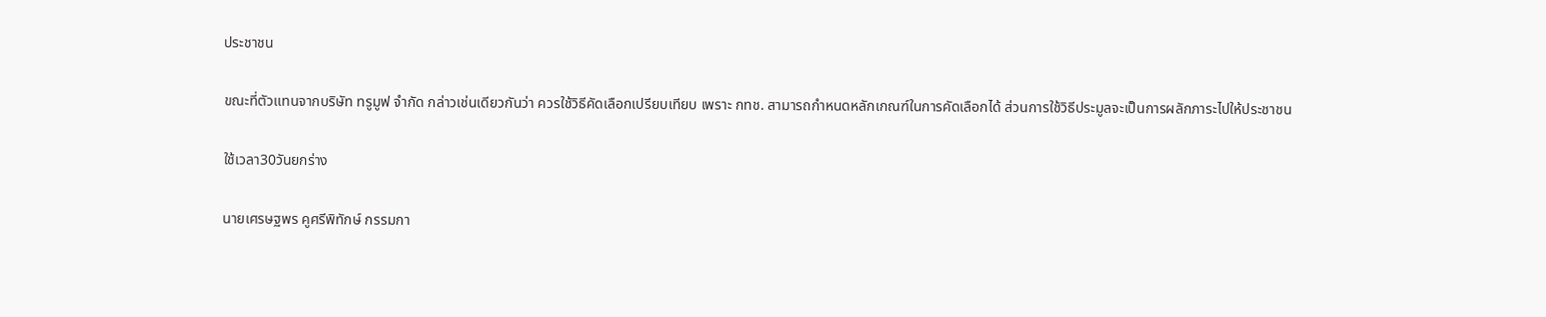ประชาชน

ขณะที่ตัวแทนจากบริษัท ทรูมูฟ จำกัด กล่าวเช่นเดียวกันว่า ควรใช้วิธีคัดเลือกเปรียบเทียบ เพราะ กทช. สามารถกำหนดหลักเกณฑ์ในการคัดเลือกได้ ส่วนการใช้วิธีประมูลจะเป็นการผลักภาระไปให้ประชาชน

ใช้เวลา30วันยกร่าง

นายเศรษฐพร คูศรีพิทักษ์ กรรมกา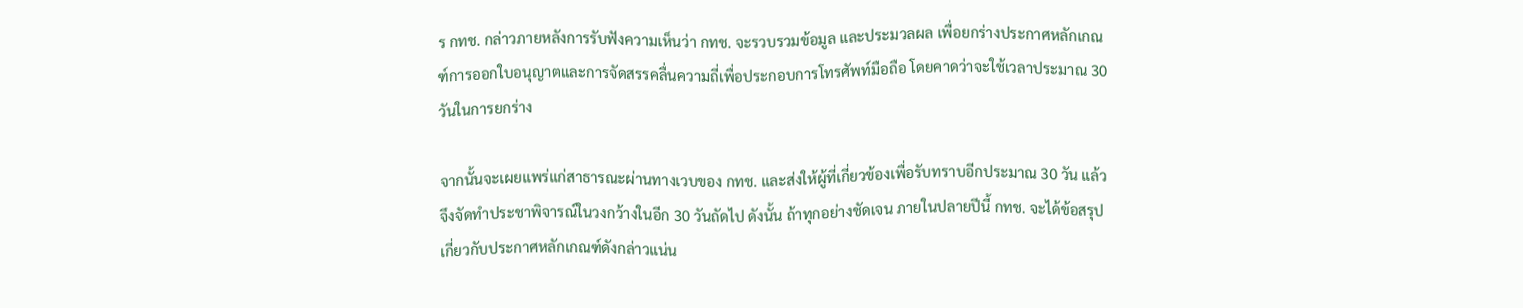ร กทช. กล่าวภายหลังการรับฟังความเห็นว่า กทช. จะรวบรวมข้อมูล และประมวลผล เพื่อยกร่างประกาศหลักเกณฑ์การออกใบอนุญาตและการจัดสรรคลื่นความถี่เพื่อประกอบการโทรศัพท์มือถือ โดยคาดว่าจะใช้เวลาประมาณ 30 วันในการยกร่าง

จากนั้นจะเผยแพร่แก่สาธารณะผ่านทางเวบของ กทช. และส่งให้ผู้ที่เกี่ยวข้องเพื่อรับทราบอีกประมาณ 30 วัน แล้วจึงจัดทำประชาพิจารณ์ในวงกว้างในอีก 30 วันถัดไป ดังนั้น ถ้าทุกอย่างชัดเจน ภายในปลายปีนี้ กทช. จะได้ข้อสรุปเกี่ยวกับประกาศหลักเกณฑ์ดังกล่าวแน่น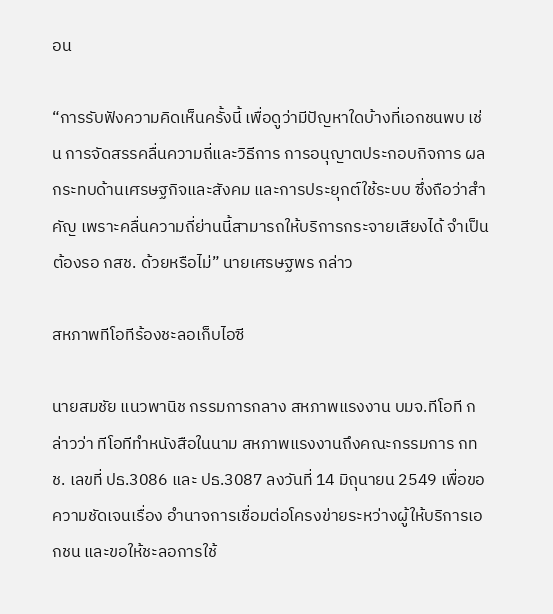อน

“การรับฟังความคิดเห็นครั้งนี้ เพื่อดูว่ามีปัญหาใดบ้างที่เอกชนพบ เช่น การจัดสรรคลื่นความถี่และวิธีการ การอนุญาตประกอบกิจการ ผลกระทบด้านเศรษฐกิจและสังคม และการประยุกต์ใช้ระบบ ซึ่งถือว่าสำคัญ เพราะคลื่นความถี่ย่านนี้สามารถให้บริการกระจายเสียงได้ จำเป็นต้องรอ กสช. ด้วยหรือไม่” นายเศรษฐพร กล่าว

สหภาพทีโอทีร้องชะลอเก็บไอซี

นายสมชัย แนวพานิช กรรมการกลาง สหภาพแรงงาน บมจ.ทีโอที กล่าวว่า ทีโอทีทำหนังสือในนาม สหภาพแรงงานถึงคณะกรรมการ กทช. เลขที่ ปธ.3086 และ ปธ.3087 ลงวันที่ 14 มิถุนายน 2549 เพื่อขอความชัดเจนเรื่อง อำนาจการเชื่อมต่อโครงข่ายระหว่างผู้ให้บริการเอกชน และขอให้ชะลอการใช้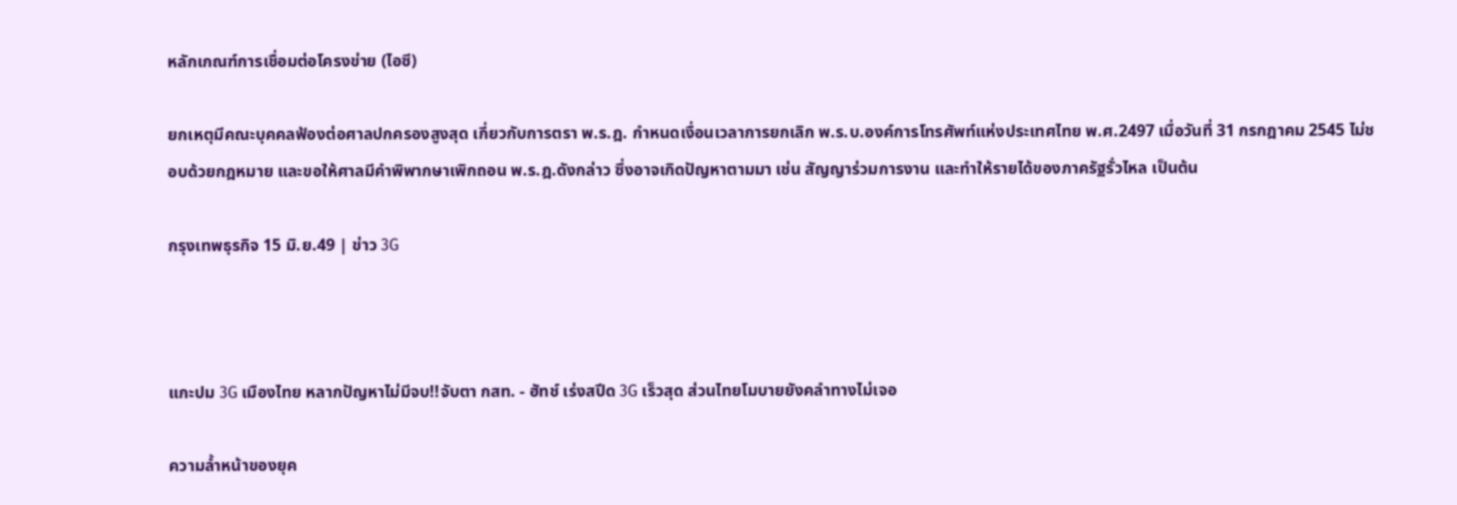หลักเกณฑ์การเชื่อมต่อโครงข่าย (ไอซี)

ยกเหตุมีคณะบุคคลฟ้องต่อศาลปกครองสูงสุด เกี่ยวกับการตรา พ.ร.ฎ. กำหนดเงื่อนเวลาการยกเลิก พ.ร.บ.องค์การโทรศัพท์แห่งประเทศไทย พ.ศ.2497 เมื่อวันที่ 31 กรกฎาคม 2545 ไม่ชอบด้วยกฎหมาย และขอให้ศาลมีคำพิพากษาเพิกถอน พ.ร.ฎ.ดังกล่าว ซึ่งอาจเกิดปัญหาตามมา เช่น สัญญาร่วมการงาน และทำให้รายได้ของภาครัฐรั่วไหล เป็นต้น

กรุงเทพธุรกิจ 15 มิ.ย.49 | ข่าว 3G



แกะปม 3G เมืองไทย หลากปัญหาไม่มีจบ!!จับตา กสท. - ฮัทช์ เร่งสปีด 3G เร็วสุด ส่วนไทยโมบายยังคลำทางไม่เจอ

ความล้ำหน้าของยุค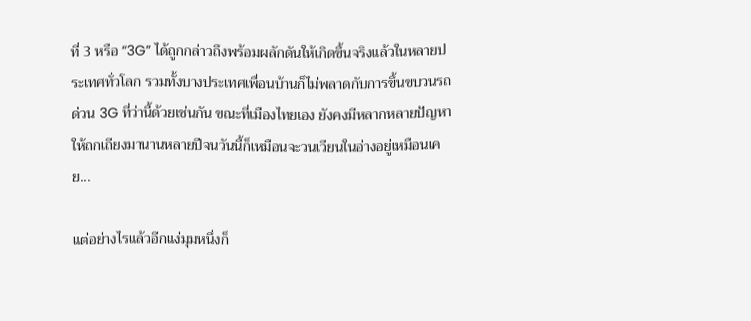ที่ 3 หรือ “3G” ได้ถูกกล่าวถึงพร้อมผลักดันให้เกิดขึ้นจริงแล้วในหลายประเทศทั่วโลก รวมทั้งบางประเทศเพื่อนบ้านก็ไม่พลาดกับการขึ้นขบวนรถด่วน 3G ที่ว่านี้ด้วยเช่นกัน ขณะที่เมืองไทยเอง ยังคงมีหลากหลายปัญหาให้ถกเถียงมานานหลายปีจนวันนี้ก็เหมือนจะวนเวียนในอ่างอยู่เหมือนเคย...

แต่อย่างไรแล้วอีกแง่มุมหนึ่งก็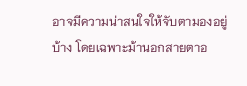อาจมีความน่าสนใจให้จับตามองอยู่บ้าง โดยเฉพาะม้านอกสายตาอ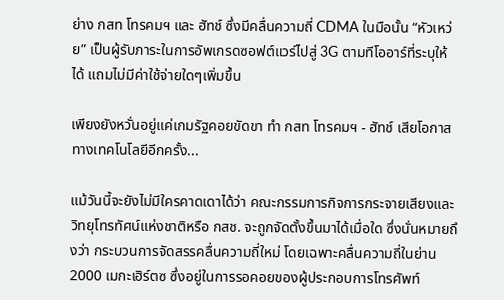ย่าง กสท โทรคมฯ และ ฮัทช์ ซึ่งมีคลื่นความถี่ CDMA ในมือนั้น “หัวเหว่ย” เป็นผู้รับภาระในการอัพเกรดซอฟต์แวร์ไปสู่ 3G ตามทีโออาร์ที่ระบุให้ได้ แถมไม่มีค่าใช้จ่ายใดๆเพิ่มขึ้น

เพียงยังหวั่นอยู่แค่เกมรัฐคอยขัดขา ทำ กสท โทรคมฯ - ฮัทช์ เสียโอกาสทางเทคโนโลยีอีกครั้ง...

แม้วันนี้จะยังไม่มีใครคาดเดาได้ว่า คณะกรรมการกิจการกระจายเสียงและวิทยุโทรทัศน์แห่งชาติหรือ กสช. จะถูกจัดตั้งขึ้นมาได้เมื่อใด ซึ่งนั่นหมายถึงว่า กระบวนการจัดสรรคลื่นความถี่ใหม่ โดยเฉพาะคลื่นความถี่ในย่าน 2000 เมกะเฮิร์ตซ ซึ่งอยู่ในการรอคอยของผู้ประกอบการโทรศัพท์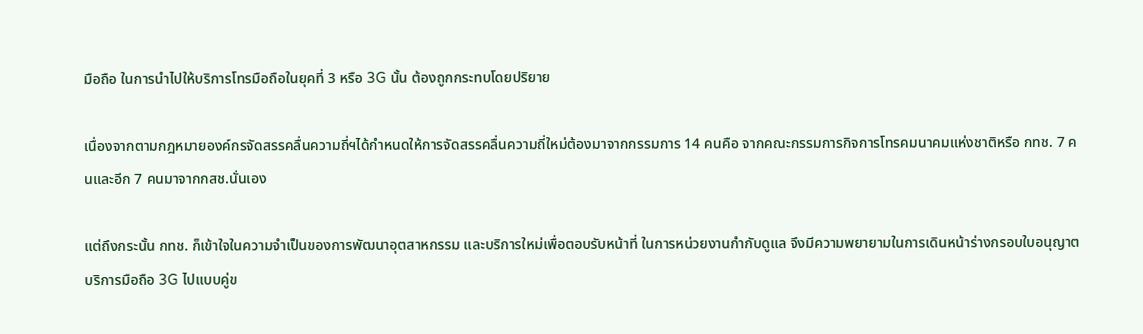มือถือ ในการนำไปให้บริการโทรมือถือในยุคที่ 3 หรือ 3G นั้น ต้องถูกกระทบโดยปริยาย

เนื่องจากตามกฎหมายองค์กรจัดสรรคลื่นความถี่ฯได้กำหนดให้การจัดสรรคลื่นความถี่ใหม่ต้องมาจากกรรมการ 14 คนคือ จากคณะกรรมการกิจการโทรคมนาคมแห่งชาติหรือ กทช. 7 คนและอีก 7 คนมาจากกสช.นั่นเอง

แต่ถึงกระนั้น กทช. ก็เข้าใจในความจำเป็นของการพัฒนาอุตสาหกรรม และบริการใหม่เพื่อตอบรับหน้าที่ ในการหน่วยงานกำกับดูแล จึงมีความพยายามในการเดินหน้าร่างกรอบใบอนุญาตบริการมือถือ 3G ไปแบบคู่ข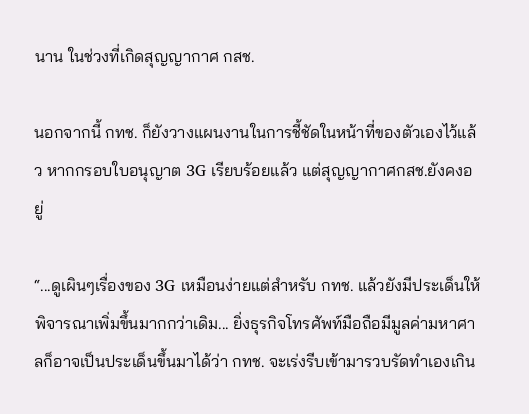นาน ในช่วงที่เกิดสุญญากาศ กสช.

นอกจากนี้ กทช. ก็ยังวางแผนงานในการชี้ชัดในหน้าที่ของตัวเองไว้แล้ว หากกรอบใบอนุญาต 3G เรียบร้อยแล้ว แต่สุญญากาศกสช.ยังคงอยู่

“...ดูเผินๆเรื่องของ 3G เหมือนง่ายแต่สำหรับ กทช. แล้วยังมีประเด็นให้พิจารณาเพิ่มขึ้นมากกว่าเดิม... ยิ่งธุรกิจโทรศัพท์มือถือมีมูลค่ามหาศาลก็อาจเป็นประเด็นขึ้นมาได้ว่า กทช. จะเร่งรีบเข้ามารวบรัดทำเองเกิน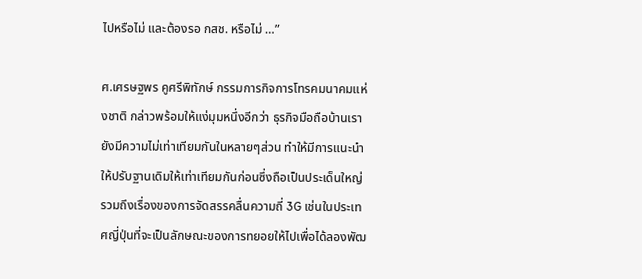ไปหรือไม่ และต้องรอ กสช. หรือไม่ …”

ศ.เศรษฐพร คูศรีพิทักษ์ กรรมการกิจการโทรคมนาคมแห่งชาติ กล่าวพร้อมให้แง่มุมหนึ่งอีกว่า ธุรกิจมือถือบ้านเรา ยังมีความไม่เท่าเทียมกันในหลายๆส่วน ทำให้มีการแนะนำให้ปรับฐานเดิมให้เท่าเทียมกันก่อนซึ่งถือเป็นประเด็นใหญ่ รวมถึงเรื่องของการจัดสรรคลื่นความถี่ 3G เช่นในประเทศญี่ปุ่นที่จะเป็นลักษณะของการทยอยให้ไปเพื่อได้ลองพัฒ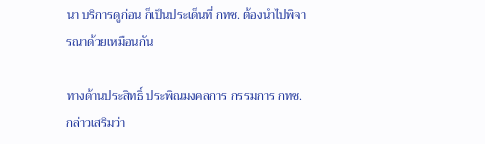นา บริการดูก่อน ก็เป็นประเด็นที่ กทช. ต้องนำไปพิจารณาด้วยเหมือนกัน

ทางด้านประสิทธิ์ ประพิณมงคลการ กรรมการ กทช. กล่าวเสริมว่า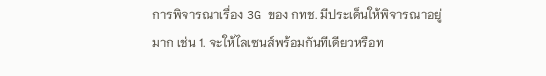การพิจารณาเรื่อง 3G ของ กทช. มีประเด็นให้พิจารณาอยู่มาก เช่น 1. จะให้ไลเซนส์พร้อมกันทีเดียวหรือท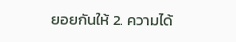ยอยกันให้ 2. ความได้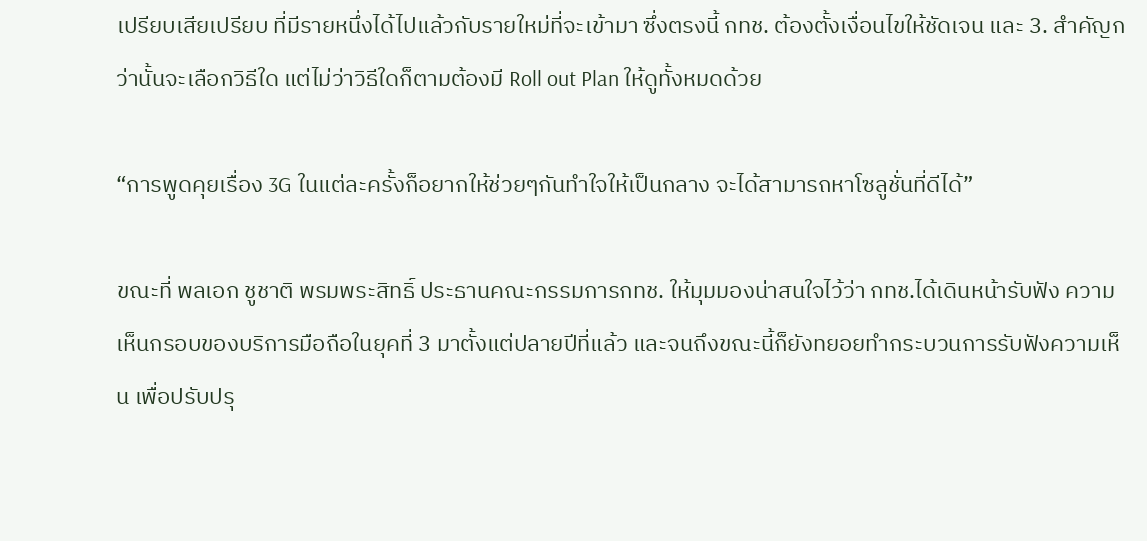เปรียบเสียเปรียบ ที่มีรายหนึ่งได้ไปแล้วกับรายใหม่ที่จะเข้ามา ซึ่งตรงนี้ กทช. ต้องตั้งเงื่อนไขให้ชัดเจน และ 3. สำคัญกว่านั้นจะเลือกวิธีใด แต่ไม่ว่าวิธีใดก็ตามต้องมี Roll out Plan ให้ดูทั้งหมดด้วย

“การพูดคุยเรื่อง 3G ในแต่ละครั้งก็อยากให้ช่วยๆกันทำใจให้เป็นกลาง จะได้สามารถหาโซลูชั่นที่ดีได้”

ขณะที่ พลเอก ชูชาติ พรมพระสิทธิ์ ประธานคณะกรรมการกทช. ให้มุมมองน่าสนใจไว้ว่า กทช.ได้เดินหน้ารับฟัง ความเห็นกรอบของบริการมือถือในยุคที่ 3 มาตั้งแต่ปลายปีที่แล้ว และจนถึงขณะนี้ก็ยังทยอยทำกระบวนการรับฟังความเห็น เพื่อปรับปรุ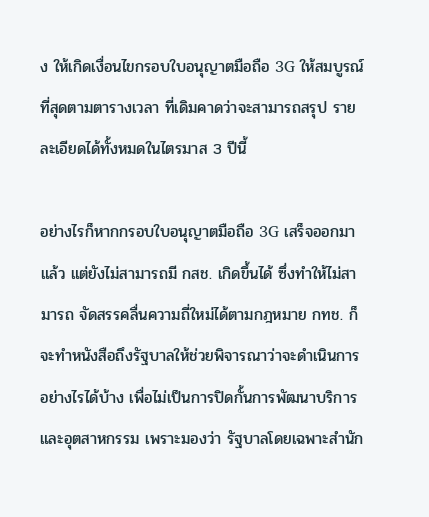ง ให้เกิดเงื่อนไขกรอบใบอนุญาตมือถือ 3G ให้สมบูรณ์ที่สุดตามตารางเวลา ที่เดิมคาดว่าจะสามารถสรุป รายละเอียดได้ทั้งหมดในไตรมาส 3 ปีนี้

อย่างไรก็หากกรอบใบอนุญาตมือถือ 3G เสร็จออกมาแล้ว แต่ยังไม่สามารถมี กสช. เกิดขึ้นได้ ซึ่งทำให้ไม่สามารถ จัดสรรคลื่นความถี่ใหม่ได้ตามกฎหมาย กทช. ก็จะทำหนังสือถึงรัฐบาลให้ช่วยพิจารณาว่าจะดำเนินการอย่างไรได้บ้าง เพื่อไม่เป็นการปิดกั้นการพัฒนาบริการและอุตสาหกรรม เพราะมองว่า รัฐบาลโดยเฉพาะสำนัก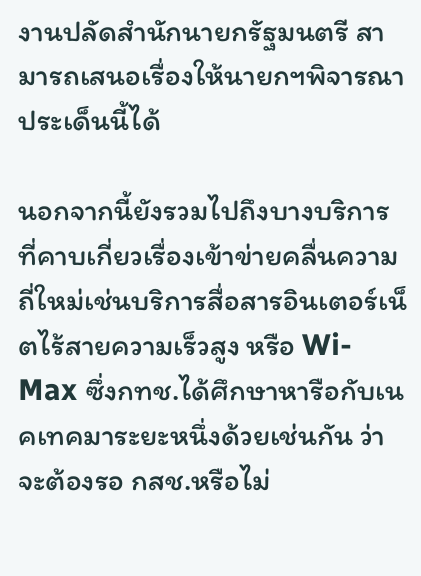งานปลัดสำนักนายกรัฐมนตรี สามารถเสนอเรื่องให้นายกฯพิจารณาประเด็นนี้ได้

นอกจากนี้ยังรวมไปถึงบางบริการที่คาบเกี่ยวเรื่องเข้าข่ายคลื่นความถี่ใหม่เช่นบริการสื่อสารอินเตอร์เน็ตไร้สายความเร็วสูง หรือ Wi-Max ซึ่งกทช.ได้ศึกษาหารือกับเนคเทคมาระยะหนึ่งด้วยเช่นกัน ว่าจะต้องรอ กสช.หรือไม่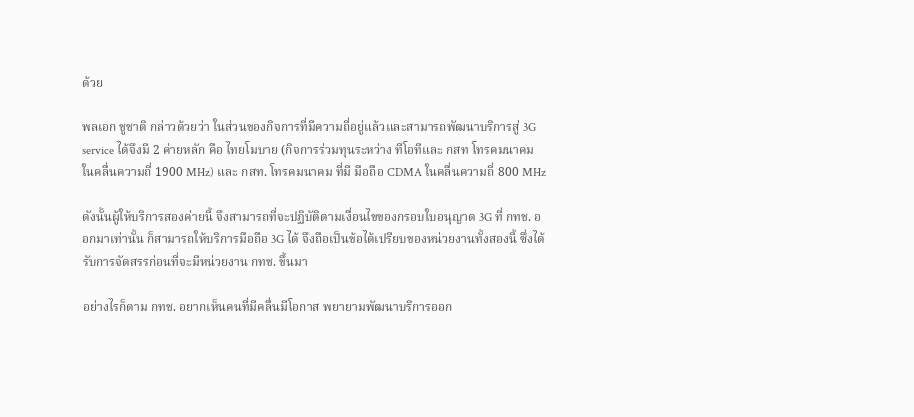ด้วย

พลเอก ชูชาติ กล่าวด้วยว่า ในส่วนของกิจการที่มีความถี่อยู่แล้วและสามารถพัฒนาบริการสู่ 3G service ได้จึงมี 2 ค่ายหลัก คือ ไทยโมบาย (กิจการร่วมทุนระหว่าง ทีโอทีและ กสท โทรคมนาคม ในคลื่นความถี่ 1900 MHz) และ กสท. โทรคมนาคม ที่มี มือถือ CDMA ในคลื่นความถี่ 800 MHz

ดังนั้นผู้ให้บริการสองค่ายนี้ จึงสามารถที่จะปฏิบัติตามเงื่อนไขของกรอบใบอนุญาต 3G ที่ กทช. ออกมาเท่านั้น ก็สามารถให้บริการมือถือ 3G ได้ จึงถือเป็นข้อได้เปรียบของหน่วยงานทั้งสองนี้ ซึ่งได้รับการจัดสรรก่อนที่จะมีหน่วยงาน กทช. ขึ้นมา

อย่างไรก็ตาม กทช. อยากเห็นคนที่มีคลื่นมีโอกาส พยายามพัฒนาบริการออก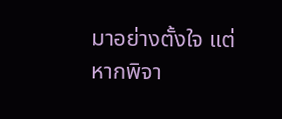มาอย่างตั้งใจ แต่หากพิจา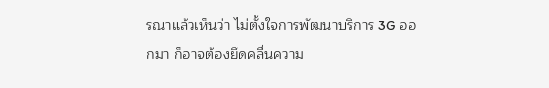รณาแล้วเห็นว่า ไม่ตั้งใจการพัฒนาบริการ 3G ออกมา ก็อาจต้องยึดคลื่นความ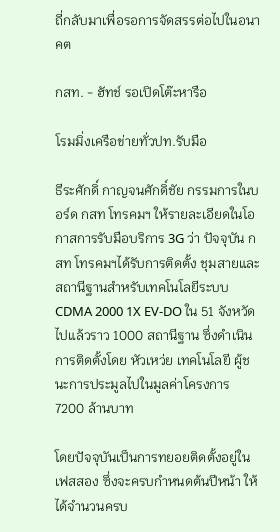ถี่กลับมาเพื่อรอการจัดสรรต่อไปในอนาคต

กสท. - ฮัทช์ รอเปิดโต๊ะหารือ

โรมมิ่งเครือข่ายทั่วปท.รับมือ

ธีระศักดิ์ กาญจนศักดิ์ชัย กรรมการในบอร์ด กสท โทรคมฯ ให้รายละเอียดในโอกาสการรับมือบริการ 3G ว่า ปัจจุบัน กสท โทรคมฯได้รับการติดตั้ง ชุมสายและสถานีฐานสำหรับเทคโนโลยีระบบ CDMA 2000 1X EV-DO ใน 51 จังหวัด ไปแล้วราว 1000 สถานีฐาน ซึ่งดำเนินการติดตั้งโดย หัวเหว่ย เทคโนโลยี ผู้ชนะการประมูลไปในมูลค่าโครงการ 7200 ล้านบาท

โดยปัจจุบันเป็นการทยอยติดตั้งอยู่ในเฟสสอง ซึ่งจะครบกำหนดต้นปีหน้า ให้ได้จำนวนครบ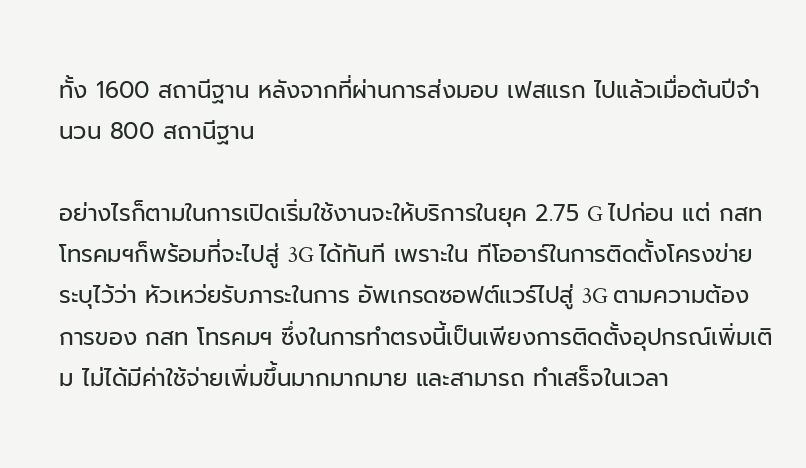ทั้ง 1600 สถานีฐาน หลังจากที่ผ่านการส่งมอบ เฟสแรก ไปแล้วเมื่อต้นปีจำนวน 800 สถานีฐาน

อย่างไรก็ตามในการเปิดเริ่มใช้งานจะให้บริการในยุค 2.75 G ไปก่อน แต่ กสท โทรคมฯก็พร้อมที่จะไปสู่ 3G ได้ทันที เพราะใน ทีโออาร์ในการติดตั้งโครงข่าย ระบุไว้ว่า หัวเหว่ยรับภาระในการ อัพเกรดซอฟต์แวร์ไปสู่ 3G ตามความต้องการของ กสท โทรคมฯ ซึ่งในการทำตรงนี้เป็นเพียงการติดตั้งอุปกรณ์เพิ่มเติม ไม่ได้มีค่าใช้จ่ายเพิ่มขึ้นมากมากมาย และสามารถ ทำเสร็จในเวลา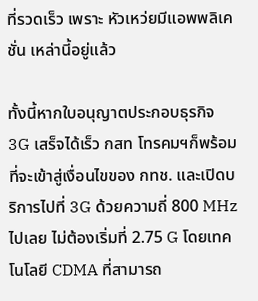ที่รวดเร็ว เพราะ หัวเหว่ยมีแอพพลิเคชั่น เหล่านี้อยู่แล้ว

ทั้งนี้หากใบอนุญาตประกอบธุรกิจ 3G เสร็จได้เร็ว กสท โทรคมฯก็พร้อมที่จะเข้าสู่เงื่อนไขของ กทช. และเปิดบริการไปที่ 3G ด้วยความถี่ 800 MHz ไปเลย ไม่ต้องเริ่มที่ 2.75 G โดยเทคโนโลยี CDMA ที่สามารถ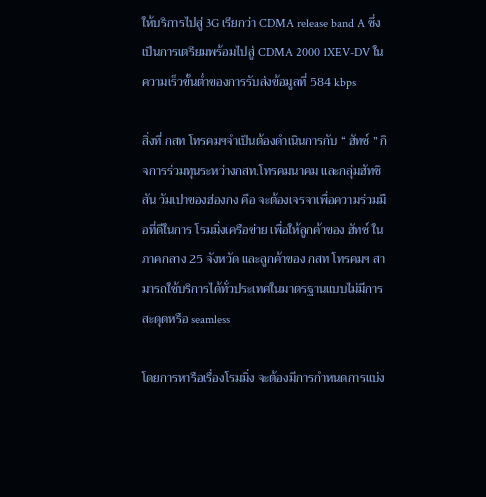ให้บริการไปสู่ 3G เรียกว่า CDMA release band A ซึ่งเป็นการเตรียมพร้อมไปสู่ CDMA 2000 1XEV-DV ในความเร็วขั้นต่ำของการรับส่งข้อมูลที่ 584 kbps

สิ่งที่ กสท โทรคมฯจำเป็นต้องดำเนินการกับ “ ฮัทช์ ” กิจการร่วมทุนระหว่างกสท.โทรคมนาคม และกลุ่มฮัทชิสัน วัมเปาของฮ่องกง คือ จะต้องเจรจาเพื่อความร่วมมือที่ดีในการ โรมมิ่งเครือข่าย เพื่อให้ลูกค้าของ ฮัทช์ ในภาคกลาง 25 จังหวัด และลูกค้าของ กสท โทรคมฯ สามารถใช้บริการได้ทั่วประเทศในมาตรฐานแบบไม่มีการสะดุดหรือ seamless

โดยการหารือเรื่องโรมมิ่ง จะต้องมีการกำหนดการแบ่ง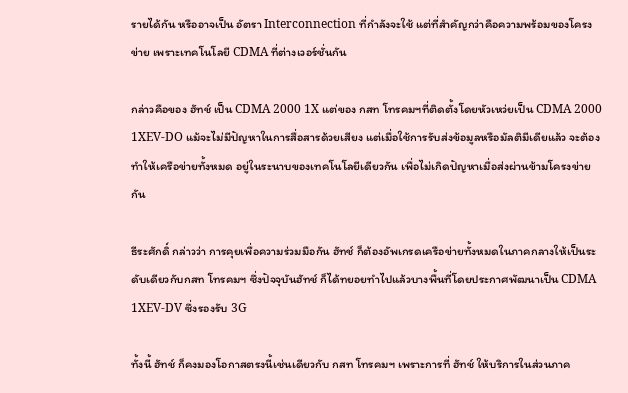รายได้กัน หรืออาจเป็น อัตรา Interconnection ที่กำลังจะใช้ แต่ที่สำคัญกว่าคือความพร้อมของโครงข่าย เพราะเทคโนโลยี CDMA ที่ต่างเวอร์ชั่นกัน

กล่าวคือของ ฮัทช์ เป็น CDMA 2000 1X แต่ของ กสท โทรคมฯที่ติดตั้งโดยหัวเหว่ยเป็น CDMA 2000 1XEV-DO แม้จะไม่มีปัญหาในการสื่อสารด้วยเสียง แต่เมื่อใช้การรับส่งข้อมูลหรือมัลติมีเดียแล้ว จะต้องทำให้เครือข่ายทั้งหมด อยู่ในระนาบของเทคโนโลยีเดียวกัน เพื่อไม่เกิดปัญหาเมื่อส่งผ่านข้ามโครงข่ายกัน

ธีระศักดิ์ กล่าวว่า การคุยเพื่อความร่วมมือกัน ฮัทช์ ก็ต้องอัพเกรดเครือข่ายทั้งหมดในภาคกลางให้เป็นระดับเดียวกับกสท โทรคมฯ ซึ่งปัจจุบันฮัทช์ ก็ได้ทยอยทำไปแล้วบางพื้นที่โดยประกาศพัฒนาเป็น CDMA 1XEV-DV ซึ่งรองรับ 3G

ทั้งนี้ ฮัทช์ ก็คงมองโอกาสตรงนี้เช่นเดียวกับ กสท โทรคมฯ เพราะการที่ ฮัทช์ ให้บริการในส่วนภาค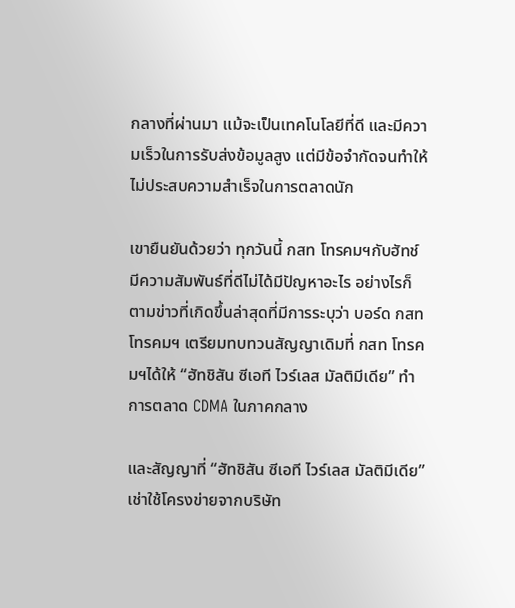กลางที่ผ่านมา แม้จะเป็นเทคโนโลยีที่ดี และมีความเร็วในการรับส่งข้อมูลสูง แต่มีข้อจำกัดจนทำให้ไม่ประสบความสำเร็จในการตลาดนัก

เขายืนยันด้วยว่า ทุกวันนี้ กสท โทรคมฯกับฮัทช์ มีความสัมพันธ์ที่ดีไม่ได้มีปัญหาอะไร อย่างไรก็ตามข่าวที่เกิดขึ้นล่าสุดที่มีการระบุว่า บอร์ด กสท โทรคมฯ เตรียมทบทวนสัญญาเดิมที่ กสท โทรคมฯได้ให้ “ฮัทชิสัน ซีเอที ไวร์เลส มัลติมีเดีย” ทำการตลาด CDMA ในภาคกลาง

และสัญญาที่ “ฮัทชิสัน ซีเอที ไวร์เลส มัลติมีเดีย” เช่าใช้โครงข่ายจากบริษัท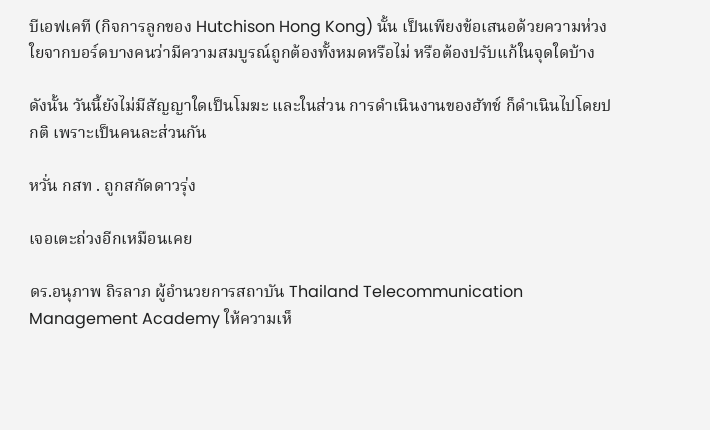บีเอฟเคที (กิจการลูกของ Hutchison Hong Kong) นั้น เป็นเพียงข้อเสนอด้วยความห่วงใยจากบอร์ดบางคนว่ามีความสมบูรณ์ถูกต้องทั้งหมดหรือไม่ หรือต้องปรับแก้ในจุดใดบ้าง

ดังนั้น วันนี้ยังไม่มีสัญญาใดเป็นโมฆะ และในส่วน การดำเนินงานของฮัทช์ ก็ดำเนินไปโดยปกติ เพราะเป็นคนละส่วนกัน

หวั่น กสท . ถูกสกัดดาวรุ่ง

เจอเตะถ่วงอีกเหมือนเคย

ดร.อนุภาพ ถิรลาภ ผู้อำนวยการสถาบัน Thailand Telecommunication Management Academy ให้ความเห็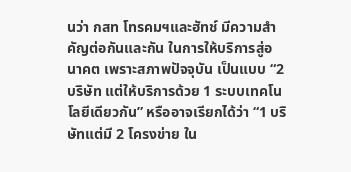นว่า กสท โทรคมฯและฮัทช์ มีความสำคัญต่อกันและกัน ในการให้บริการสู่อนาคต เพราะสภาพปัจจุบัน เป็นแบบ “2 บริษัท แต่ให้บริการด้วย 1 ระบบเทคโนโลยีเดียวกัน” หรืออาจเรียกได้ว่า “1 บริษัทแต่มี 2 โครงข่าย ใน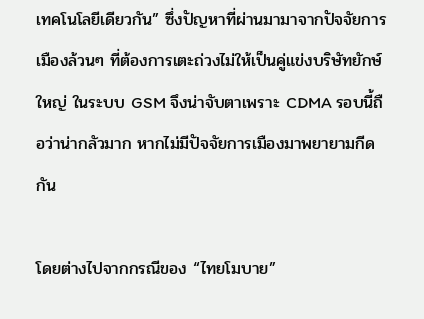เทคโนโลยีเดียวกัน” ซึ่งปัญหาที่ผ่านมามาจากปัจจัยการเมืองล้วนๆ ที่ต้องการเตะถ่วงไม่ให้เป็นคู่แข่งบริษัทยักษ์ใหญ่ ในระบบ GSM จึงน่าจับตาเพราะ CDMA รอบนี้ถือว่าน่ากลัวมาก หากไม่มีปัจจัยการเมืองมาพยายามกีดกัน

โดยต่างไปจากกรณีของ “ไทยโมบาย”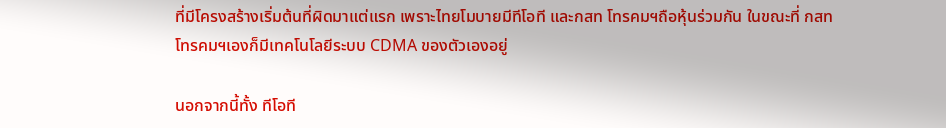ที่มีโครงสร้างเริ่มต้นที่ผิดมาแต่แรก เพราะไทยโมบายมีทีโอที และกสท โทรคมฯถือหุ้นร่วมกัน ในขณะที่ กสท โทรคมฯเองก็มีเทคโนโลยีระบบ CDMA ของตัวเองอยู่

นอกจากนี้ทั้ง ทีโอที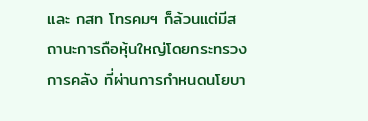และ กสท โทรคมฯ ก็ล้วนแต่มีสถานะการถือหุ้นใหญ่โดยกระทรวงการคลัง ที่ผ่านการกำหนดนโยบา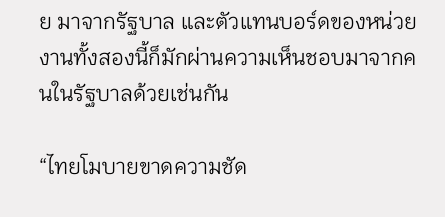ย มาจากรัฐบาล และตัวแทนบอร์ดของหน่วยงานทั้งสองนี้ก็มักผ่านความเห็นชอบมาจากคนในรัฐบาลด้วยเช่นกัน

“ไทยโมบายขาดความชัด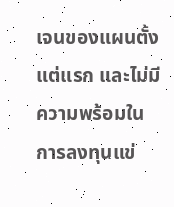เจนของแผนตั้งแต่แรก และไม่มีความพร้อมในการลงทุนแข่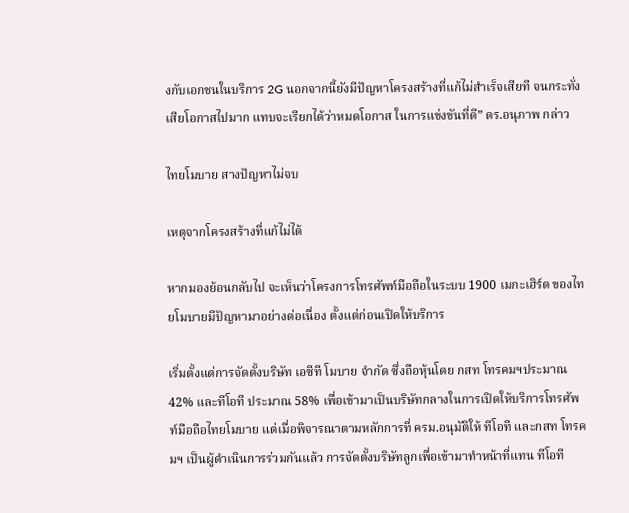งกับเอกชนในบริการ 2G นอกจากนี้ยังมีปัญหาโครงสร้างที่แก้ไม่สำเร็จเสียที จนกระทั่งเสียโอกาสไปมาก แทบจะเรียกได้ว่าหมดโอกาส ในการแข่งขันที่ดี” ดร.อนุภาพ กล่าว

ไทยโมบาย สางปัญหาไม่จบ

เหตุจากโครงสร้างที่แก้ไม่ได้

หากมองย้อนกลับไป จะเห็นว่าโครงการโทรศัพท์มือถือในระบบ 1900 เมกะเฮิร์ต ของไทยโมบายมีปัญหามาอย่างต่อเนื่อง ตั้งแต่ก่อนเปิดให้บริการ

เริ่มตั้งแต่การจัดตั้งบริษัท เอซีที โมบาย จำกัด ซึ่งถือหุ้นโดย กสท โทรคมฯประมาณ 42% และทีโอที ประมาณ 58% เพื่อเข้ามาเป็นบริษัทกลางในการเปิดให้บริการโทรศัพท์มือถือไทยโมบาย แต่เมื่อพิจารณาตามหลักการที่ ครม.อนุมัติให้ ทีโอที และกสท โทรคมฯ เป็นผู้ดำเนินการร่วมกันแล้ว การจัดตั้งบริษัทลูกเพื่อเข้ามาทำหน้าที่แทน ทีโอที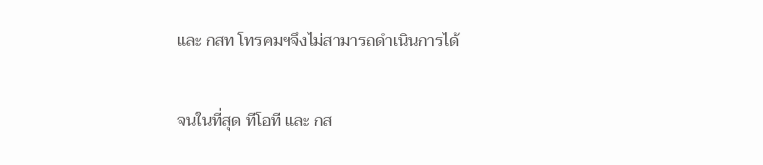และ กสท โทรคมฯจึงไม่สามารถดำเนินการได้

จนในที่สุด ทีโอที และ กส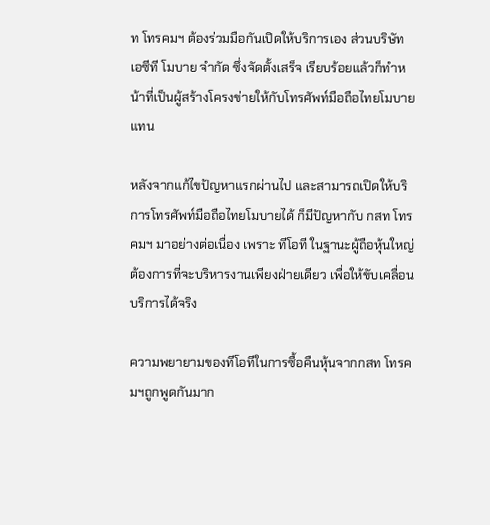ท โทรคมฯ ต้องร่วมมือกันเปิดให้บริการเอง ส่วนบริษัท เอซีที โมบาย จำกัด ซึ่งจัดตั้งเสร็จ เรียบร้อยแล้วก็ทำหน้าที่เป็นผู้สร้างโครงข่ายให้กับโทรศัพท์มือถือไทยโมบายแทน

หลังจากแก้ไขปัญหาแรกผ่านไป และสามารถเปิดให้บริการโทรศัพท์มือถือไทยโมบายได้ ก็มีปัญหากับ กสท โทรคมฯ มาอย่างต่อเนื่อง เพราะ ทีโอที ในฐานะผู้ถือหุ้นใหญ่ ต้องการที่จะบริหารงานเพียงฝ่ายเดียว เพื่อให้ขับเคลื่อนบริการได้จริง

ความพยายามของทีโอทีในการซื้อคืนหุ้นจากกสท โทรคมฯถูกพูดกันมาก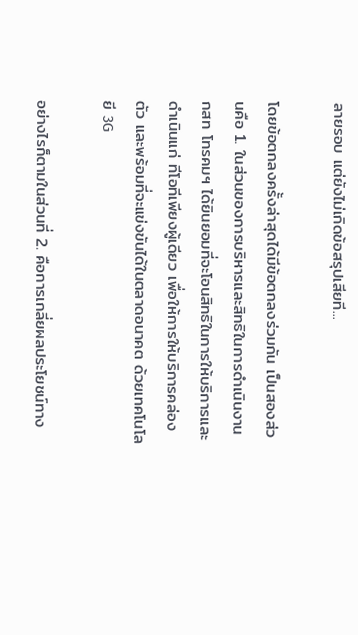ลายรอบ แต่ยังไม่เกิดข้อสรุปเสียที...

โดยข้อตกลงครั้งล่าสุดได้มีข้อตกลงร่วมกัน เป็นสองส่วนคือ 1. ในส่วนของการบริหารและสิทธิในการดำเนินงาน กสท โทรคมฯ ได้ยินยอมที่จะโอนสิทธิในการให้บริการและดำเนินแก่ ทีโอทีเพียงผู้เดียว เพื่อให้การให้บริการคล่องตัว และพร้อมที่จะแข่งขันได้ในตลาดอนาคต ด้วยเทคโนโลยี 3G

อย่างไรก็ตามในส่วนที่ 2. คือการเกลี่ยผลประโยชน์ทาง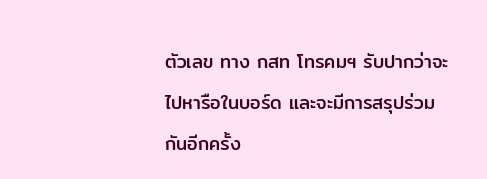ตัวเลข ทาง กสท โทรคมฯ รับปากว่าจะไปหารือในบอร์ด และจะมีการสรุปร่วมกันอีกครั้ง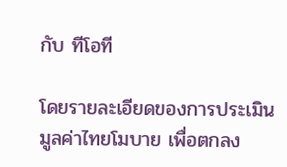กับ ทีโอที

โดยรายละเอียดของการประเมินมูลค่าไทยโมบาย เพื่อตกลง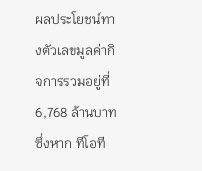ผลประโยชน์ทางตัวเลขมูลค่ากิจการรวมอยู่ที่ 6,768 ล้านบาท ซึ่งหาก ทีโอที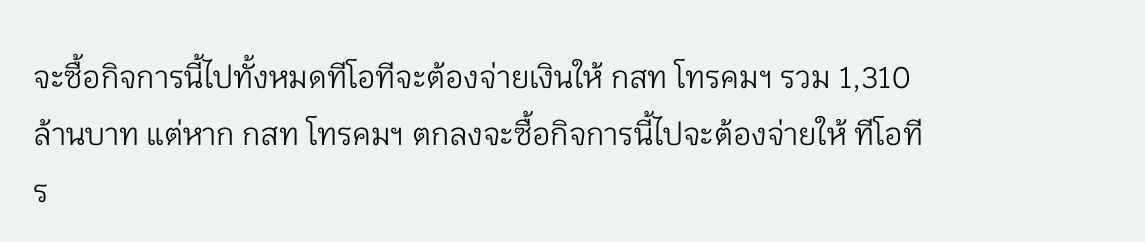จะซื้อกิจการนี้ไปทั้งหมดทีโอทีจะต้องจ่ายเงินให้ กสท โทรคมฯ รวม 1,310 ล้านบาท แต่หาก กสท โทรคมฯ ตกลงจะซื้อกิจการนี้ไปจะต้องจ่ายให้ ทีโอที ร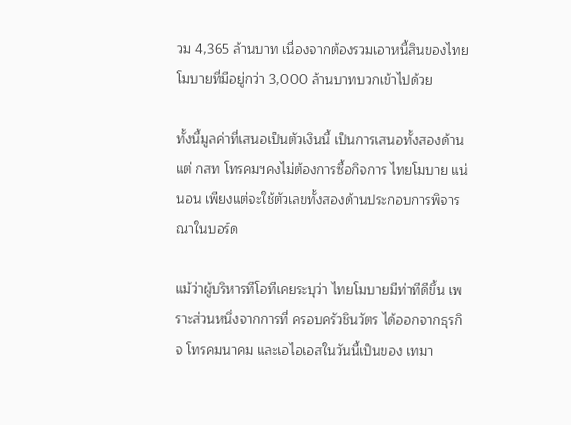วม 4,365 ล้านบาท เนื่องจากต้องรวมเอาหนี้สินของไทยโมบายที่มีอยู่กว่า 3,000 ล้านบาทบวกเข้าไปด้วย

ทั้งนี้มูลค่าที่เสนอเป็นตัวเงินนี้ เป็นการเสนอทั้งสองด้าน แต่ กสท โทรคมฯคงไม่ต้องการซื้อกิจการ ไทยโมบาย แน่นอน เพียงแต่จะใช้ตัวเลขทั้งสองด้านประกอบการพิจารณาในบอร์ด

แม้ว่าผู้บริหารทีโอทีเคยระบุว่า ไทยโมบายมีท่าทีดีขึ้น เพราะส่วนหนึ่งจากการที่ ครอบครัวชินวัตร ได้ออกจากธุรกิจ โทรคมนาคม และเอไอเอสในวันนี้เป็นของ เทมา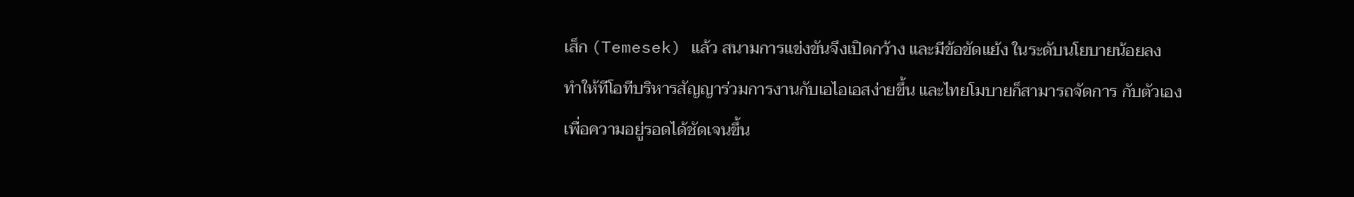เส็ก (Temesek) แล้ว สนามการแข่งขันจึงเปิดกว้าง และมีข้อขัดแย้ง ในระดับนโยบายน้อยลง ทำให้ทีโอทีบริหารสัญญาร่วมการงานกับเอไอเอสง่ายขึ้น และไทยโมบายก็สามารถจัดการ กับตัวเองเพื่อความอยู่รอดได้ชัดเจนขึ้น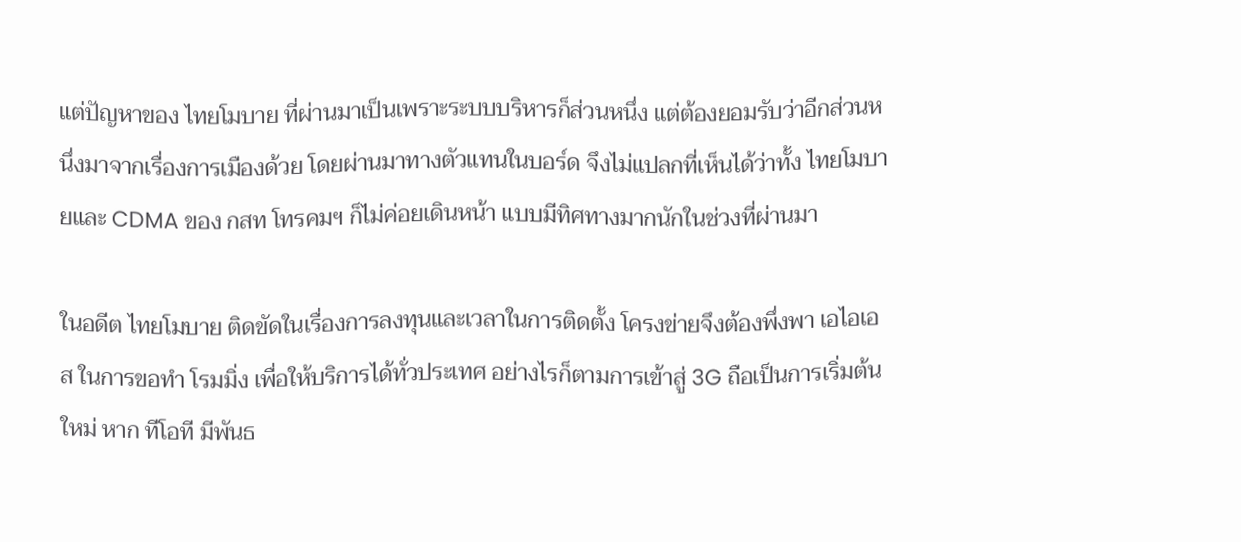แต่ปัญหาของ ไทยโมบาย ที่ผ่านมาเป็นเพราะระบบบริหารก็ส่วนหนึ่ง แต่ต้องยอมรับว่าอีกส่วนหนึ่งมาจากเรื่องการเมืองด้วย โดยผ่านมาทางตัวแทนในบอร์ด จึงไม่แปลกที่เห็นได้ว่าทั้ง ไทยโมบายและ CDMA ของ กสท โทรคมฯ ก็ไม่ค่อยเดินหน้า แบบมีทิศทางมากนักในช่วงที่ผ่านมา

ในอดีต ไทยโมบาย ติดขัดในเรื่องการลงทุนและเวลาในการติดตั้ง โครงข่ายจึงต้องพึ่งพา เอไอเอส ในการขอทำ โรมมิ่ง เพื่อให้บริการได้ทั่วประเทศ อย่างไรก็ตามการเข้าสู่ 3G ถือเป็นการเริ่มต้นใหม่ หาก ทีโอที มีพันธ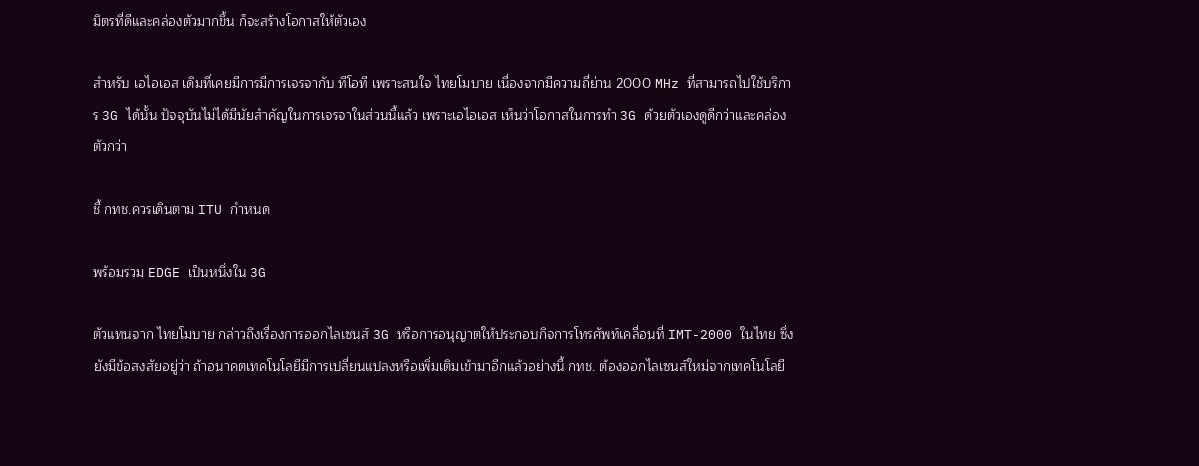มิตรที่ดีและคล่องตัวมากขึ้น ก็จะสร้างโอกาสให้ตัวเอง

สำหรับ เอไอเอส เดิมที่เคยมีการมีการเจรจากับ ทีโอที เพราะสนใจ ไทยโมบาย เนื่องจากมีความถี่ย่าน 2000 MHz ที่สามารถไปใช้บริการ 3G ได้นั้น ปัจจุบันไม่ได้มีนัยสำคัญในการเจรจาในส่วนนี้แล้ว เพราะเอไอเอส เห็นว่าโอกาสในการทำ 3G ด้วยตัวเองดูดีกว่าและคล่องตัวกว่า

ชี้ กทช.ควรเดินตาม ITU กำหนด

พร้อมรวม EDGE เป็นหนึ่งใน 3G

ตัวแทนจาก ไทยโมบาย กล่าวถึงเรื่องการออกไลเซนส์ 3G หรือการอนุญาตให้ประกอบกิจการโทรศัพท์เคลื่อนที่ IMT-2000 ในไทย ซึ่งยังมีข้อสงสัยอยู่ว่า ถ้าอนาคตเทคโนโลยีมีการเปลี่ยนแปลงหรือเพิ่มเติมเข้ามาอีกแล้วอย่างนี้ กทช. ต้องออกไลเซนส์ใหม่จากเทคโนโลยี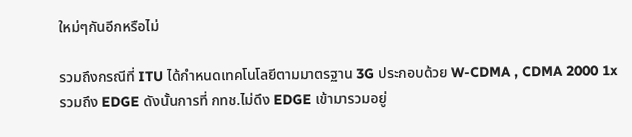ใหม่ๆกันอีกหรือไม่

รวมถึงกรณีที่ ITU ได้กำหนดเทคโนโลยีตามมาตรฐาน 3G ประกอบด้วย W-CDMA , CDMA 2000 1x รวมถึง EDGE ดังนั้นการที่ กทช.ไม่ดึง EDGE เข้ามารวมอยู่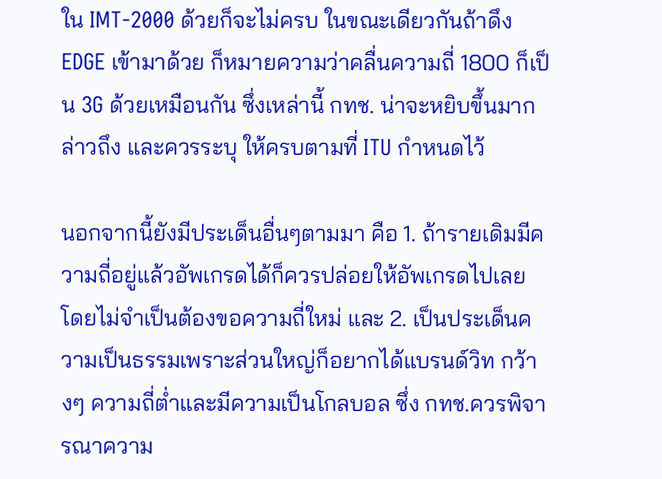ใน IMT-2000 ด้วยก็จะไม่ครบ ในขณะเดียวกันถ้าดึง EDGE เข้ามาด้วย ก็หมายความว่าคลื่นความถี่ 1800 ก็เป็น 3G ด้วยเหมือนกัน ซึ่งเหล่านี้ กทช. น่าจะหยิบขึ้นมากล่าวถึง และควรระบุ ให้ครบตามที่ ITU กำหนดไว้

นอกจากนี้ยังมีประเด็นอื่นๆตามมา คือ 1. ถ้ารายเดิมมีความถี่อยู่แล้วอัพเกรดได้ก็ควรปล่อยให้อัพเกรดไปเลย โดยไม่จำเป็นต้องขอความถี่ใหม่ และ 2. เป็นประเด็นความเป็นธรรมเพราะส่วนใหญ่ก็อยากได้แบรนด์วิท กว้างๆ ความถี่ต่ำและมีความเป็นโกลบอล ซึ่ง กทช.ควรพิจารณาความ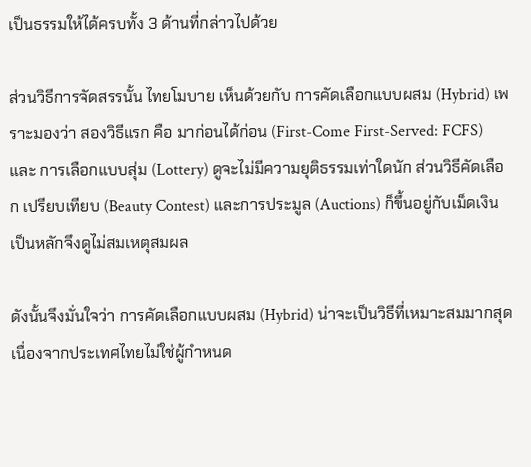เป็นธรรมให้ได้ครบทั้ง 3 ด้านที่กล่าวไปด้วย

ส่วนวิธีการจัดสรรนั้น ไทยโมบาย เห็นด้วยกับ การคัดเลือกแบบผสม (Hybrid) เพราะมองว่า สองวิธีแรก คือ มาก่อนได้ก่อน (First-Come First-Served: FCFS) และ การเลือกแบบสุ่ม (Lottery) ดูจะไม่มีความยุติธรรมเท่าใดนัก ส่วนวิธีคัดเลือก เปรียบเทียบ (Beauty Contest) และการประมูล (Auctions) ก็ขึ้นอยู่กับเม็ดเงินเป็นหลักจึงดูไม่สมเหตุสมผล

ดังนั้นจึงมั่นใจว่า การคัดเลือกแบบผสม (Hybrid) น่าจะเป็นวิธีที่เหมาะสมมากสุด เนื่องจากประเทศไทยไม่ใช่ผู้กำหนด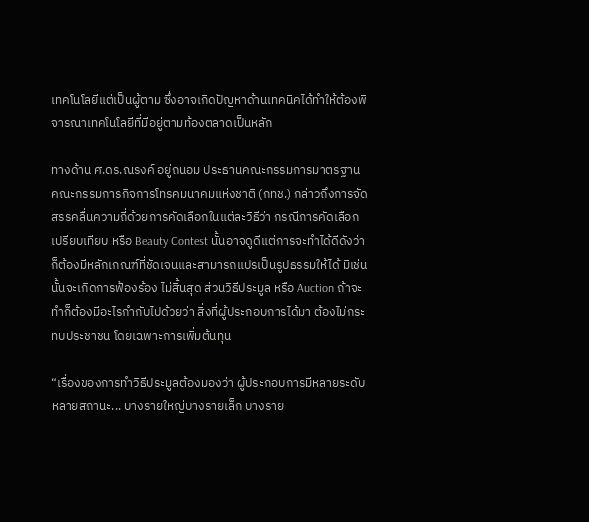เทคโนโลยีแต่เป็นผู้ตาม ซึ่งอาจเกิดปัญหาด้านเทคนิคได้ทำให้ต้องพิจารณาเทคโนโลยีที่มีอยู่ตามท้องตลาดเป็นหลัก

ทางด้าน ศ.ดร.ณรงค์ อยู่ถนอม ประธานคณะกรรมการมาตรฐาน คณะกรรมการกิจการโทรคมนาคมแห่งชาติ (กทช.) กล่าวถึงการจัดสรรคลื่นความถี่ด้วยการคัดเลือกในแต่ละวิธีว่า กรณีการคัดเลือกเปรียบเทียบ หรือ Beauty Contest นั้นอาจดูดีแต่การจะทำได้ดีดังว่าก็ต้องมีหลักเกณฑ์ที่ชัดเจนและสามารถแปรเป็นรูปธรรมให้ได้ มิเช่นนั้นจะเกิดการฟ้องร้อง ไม่สิ้นสุด ส่วนวิธีประมูล หรือ Auction ถ้าจะทำก็ต้องมีอะไรกำกับไปด้วยว่า สิ่งที่ผู้ประกอบการได้มา ต้องไม่กระทบประชาชน โดยเฉพาะการเพิ่มต้นทุน

“เรื่องของการทำวิธีประมูลต้องมองว่า ผู้ประกอบการมีหลายระดับหลายสถานะ... บางรายใหญ่บางรายเล็ก บางราย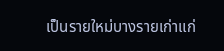เป็นรายใหม่บางรายเก่าแก่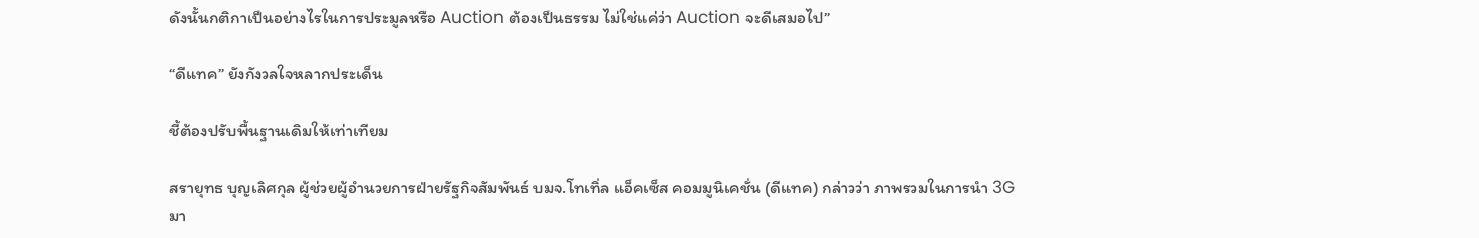ดังนั้นกติกาเป็นอย่างไรในการประมูลหรือ Auction ต้องเป็นธรรม ไม่ใช่แค่ว่า Auction จะดีเสมอไป”

“ดีแทค” ยังกังวลใจหลากประเด็น

ชี้ต้องปรับพื้นฐานเดิมให้เท่าเทียม

สรายุทธ บุญเลิศกุล ผู้ช่วยผู้อำนวยการฝ่ายรัฐกิจสัมพันธ์ บมจ.โทเทิ่ล แอ็คเซ็ส คอมมูนิเคชั่น (ดีแทค) กล่าวว่า ภาพรวมในการนำ 3G มา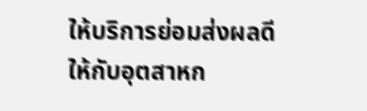ให้บริการย่อมส่งผลดีให้กับอุตสาหก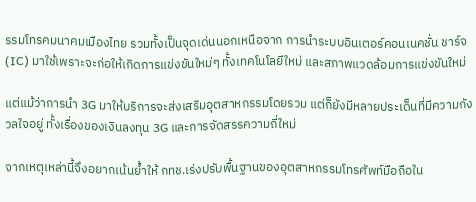รรมโทรคมนาคมเมืองไทย รวมทั้งเป็นจุดเด่นนอกเหนือจาก การนำระบบอินเตอร์คอนเนคชั่น ชาร์จ (IC) มาใช้เพราะจะก่อให้เกิดการแข่งขันใหม่ๆ ทั้งเทคโนโลยีใหม่ และสภาพแวดล้อมการแข่งขันใหม่

แต่แม้ว่าการนำ 3G มาให้บริการจะส่งเสริมอุตสาหกรรมโดยรวม แต่ก็ยังมีหลายประเด็นที่มีความกังวลใจอยู่ ทั้งเรื่องของเงินลงทุน 3G และการจัดสรรความถี่ใหม่

จากเหตุเหล่านี้จึงอยากเน้นย้ำให้ กทช.เร่งปรับพื้นฐานของอุตสาหกรรมโทรศัพท์มือถือใน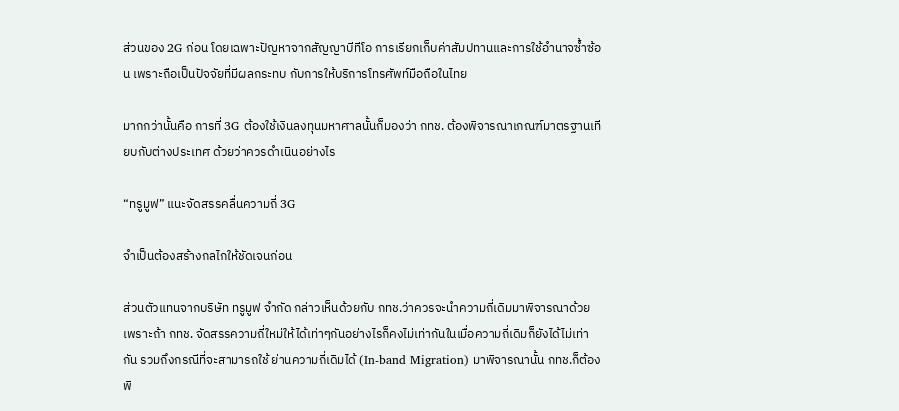ส่วนของ 2G ก่อน โดยเฉพาะปัญหาจากสัญญาบีทีโอ การเรียกเก็บค่าสัมปทานและการใช้อำนาจซ้ำซ้อน เพราะถือเป็นปัจจัยที่มีผลกระทบ กับการให้บริการโทรศัพท์มือถือในไทย

มากกว่านั้นคือ การที่ 3G ต้องใช้เงินลงทุนมหาศาลนั้นก็มองว่า กทช. ต้องพิจารณาเกณฑ์มาตรฐานเทียบกับต่างประเทศ ด้วยว่าควรดำเนินอย่างไร

“ทรูมูฟ” แนะจัดสรรคลื่นความถี่ 3G

จำเป็นต้องสร้างกลไกให้ชัดเจนก่อน

ส่วนตัวแทนจากบริษัท ทรูมูฟ จำกัด กล่าวเห็นด้วยกับ กทช.ว่าควรจะนำความถี่เดิมมาพิจารณาด้วยเพราะถ้า กทช. จัดสรรความถี่ใหม่ให้ได้เท่าๆกันอย่างไรก็คงไม่เท่ากันในเมื่อความถี่เดิมก็ยังได้ไม่เท่ากัน รวมถึงกรณีที่จะสามารถใช้ ย่านความถี่เดิมได้ (In-band Migration) มาพิจารณานั้น กทช.ก็ต้องพิ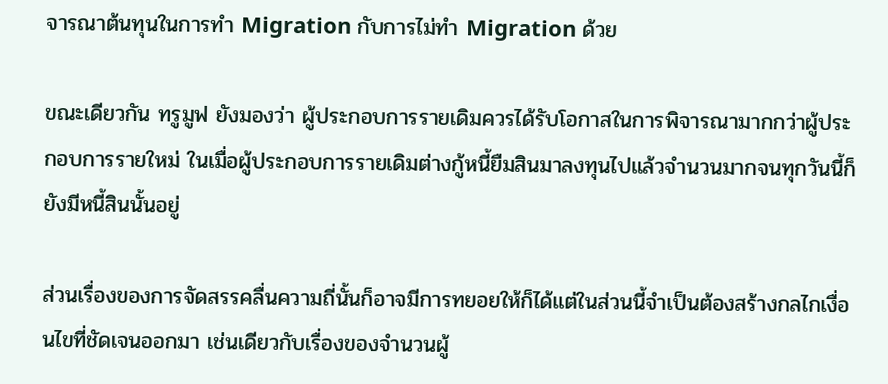จารณาต้นทุนในการทำ Migration กับการไม่ทำ Migration ด้วย

ขณะเดียวกัน ทรูมูฟ ยังมองว่า ผู้ประกอบการรายเดิมควรได้รับโอกาสในการพิจารณามากกว่าผู้ประกอบการรายใหม่ ในเมื่อผู้ประกอบการรายเดิมต่างกู้หนี้ยืมสินมาลงทุนไปแล้วจำนวนมากจนทุกวันนี้ก็ยังมีหนี้สินนั้นอยู่

ส่วนเรื่องของการจัดสรรคลื่นความถี่นั้นก็อาจมีการทยอยให้ก็ได้แต่ในส่วนนี้จำเป็นต้องสร้างกลไกเงื่อนไขที่ชัดเจนออกมา เช่นเดียวกับเรื่องของจำนวนผู้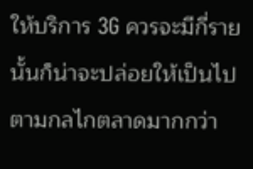ให้บริการ 3G ควรจะมีกี่รายนั้นก็น่าจะปล่อยให้เป็นไปตามกลไกตลาดมากกว่า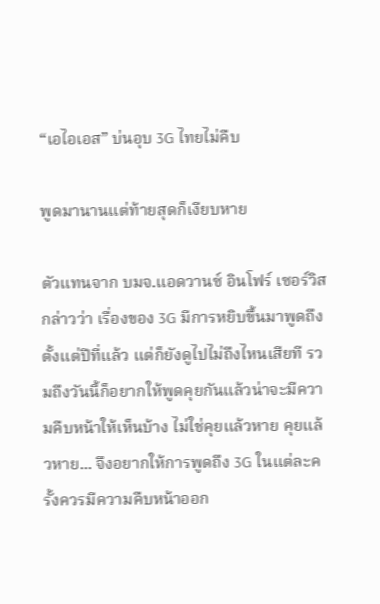“เอไอเอส” บ่นอุบ 3G ไทยไม่คืบ

พูดมานานแต่ท้ายสุดก็เงียบหาย

ตัวแทนจาก บมจ.แอดวานซ์ อินโฟร์ เซอร์วิส กล่าวว่า เรื่องของ 3G มีการหยิบขึ้นมาพูดถึงตั้งแต่ปีที่แล้ว แต่ก็ยังดูไปไม่ถึงไหนเสียที รวมถึงวันนี้ก็อยากให้พูดคุยกันแล้วน่าจะมีความคืบหน้าให้เห็นบ้าง ไม่ใช่คุยแล้วหาย คุยแล้วหาย... จึงอยากให้การพูดถึง 3G ในแต่ละครั้งควรมีความคืบหน้าออก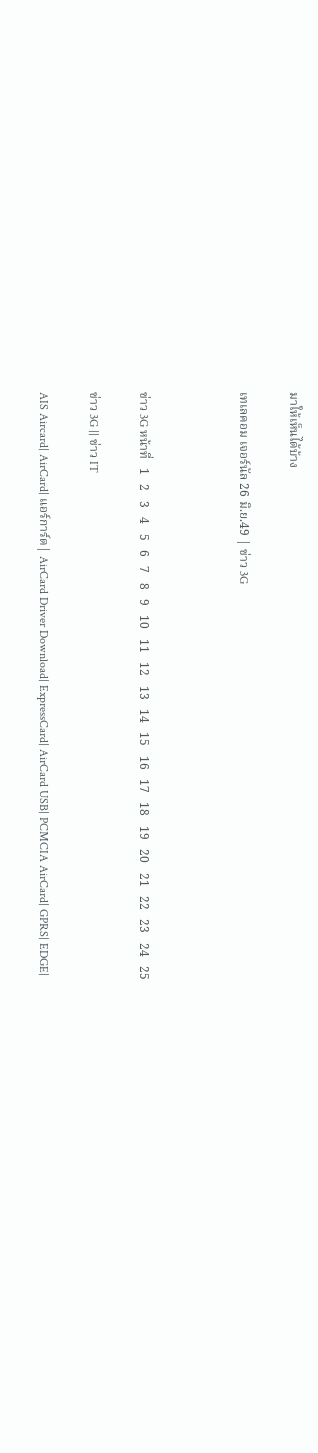มาให้เห็นได้บ้าง

เทเลคอม เจอร์นัล 26 มิ.ย.49 | ข่าว 3G



ข่าว 3G หน้าที่   1   2   3   4   5   6   7   8   9   10   11   12   13   14   15   16   17   18   19   20   21   22   23   24   25

ข่าว 3G || ข่าว IT

AIS Aircard| AirCard| แอร์การ์ด| AirCard Driver Download| ExpressCard| AirCard USB| PCMCIA AirCard| GPRS| EDGE|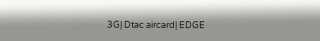3G| Dtac aircard| EDGE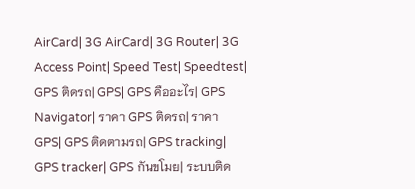AirCard| 3G AirCard| 3G Router| 3G Access Point| Speed Test| Speedtest| GPS ติดรถ| GPS| GPS คืออะไร| GPS Navigator| ราคา GPS ติดรถ| ราคา GPS| GPS ติดตามรถ| GPS tracking| GPS tracker| GPS กันขโมย| ระบบติด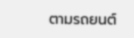ตามรถยนต์